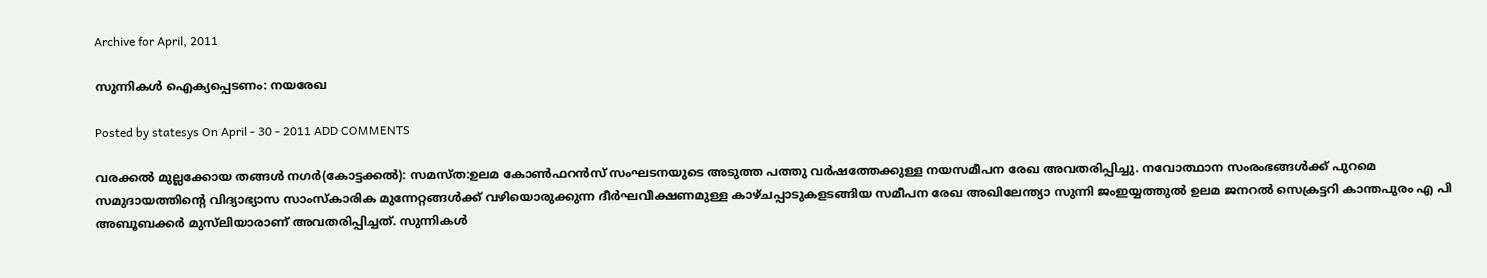Archive for April, 2011

സുന്നികള്‍ ഐക്യപ്പെടണം: നയരേഖ

Posted by statesys On April - 30 - 2011 ADD COMMENTS

വരക്കല്‍ മുല്ലക്കോയ തങ്ങള്‍ നഗര്‍(കോട്ടക്കല്‍): സമസ്ത:ഉലമ കോണ്‍ഫറന്‍സ് സംഘടനയുടെ അടുത്ത പത്തു വര്‍ഷത്തേക്കുള്ള നയസമീപന രേഖ അവതരിപ്പിച്ചു. നവോത്ഥാന സംരംഭങ്ങള്‍ക്ക് പുറമെ സമുദായത്തിന്റെ വിദ്യാഭ്യാസ സാംസ്‌കാരിക മുന്നേറ്റങ്ങള്‍ക്ക് വഴിയൊരുക്കുന്ന ദീര്‍ഘവീക്ഷണമുള്ള കാഴ്ചപ്പാടുകളടങ്ങിയ സമീപന രേഖ അഖിലേന്ത്യാ സുന്നി ജംഇയ്യത്തുല്‍ ഉലമ ജനറല്‍ സെക്രട്ടറി കാന്തപുരം എ പി അബൂബക്കര്‍ മുസ്‌ലിയാരാണ് അവതരിപ്പിച്ചത്. സുന്നികള്‍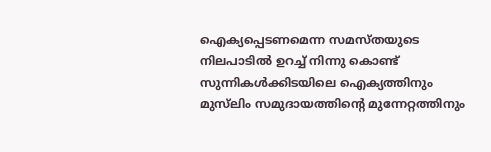ഐക്യപ്പെടണമെന്ന സമസ്തയുടെ നിലപാടില്‍ ഉറച്ച് നിന്നു കൊണ്ട് സുന്നികള്‍ക്കിടയിലെ ഐക്യത്തിനും മുസ്‌ലിം സമുദായത്തിന്റെ മുന്നേറ്റത്തിനും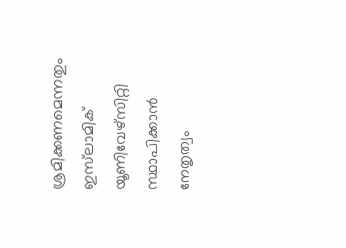ശ്രമിക്കണമെന്നതും ഇസ്‌ലാമിക് യൂണിവേഴ്‌സിറ്റി സ്ഥാപിക്കാന്‍ നേതൃത്വം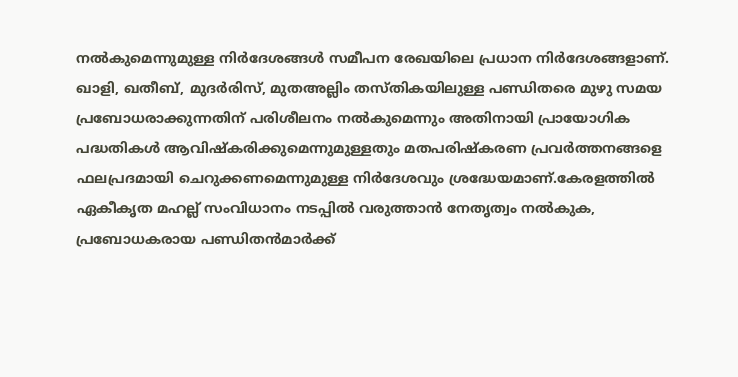നല്‍കുമെന്നുമുള്ള നിര്‍ദേശങ്ങള്‍ സമീപന രേഖയിലെ പ്രധാന നിര്‍ദേശങ്ങളാണ്. ഖാളി, ഖതീബ്, മുദര്‍രിസ്, മുതഅല്ലിം തസ്തികയിലുള്ള പണ്ഡിതരെ മുഴു സമയ പ്രബോധരാക്കുന്നതിന് പരിശീലനം നല്‍കുമെന്നും അതിനായി പ്രായോഗിക പദ്ധതികള്‍ ആവിഷ്‌കരിക്കുമെന്നുമുള്ളതും മതപരിഷ്‌കരണ പ്രവര്‍ത്തനങ്ങളെ ഫലപ്രദമായി ചെറുക്കണമെന്നുമുള്ള നിര്‍ദേശവും ശ്രദ്ധേയമാണ്.കേരളത്തില്‍ ഏകീകൃത മഹല്ല് സംവിധാനം നടപ്പില്‍ വരുത്താന്‍ നേതൃത്വം നല്‍കുക, പ്രബോധകരായ പണ്ഡിതന്‍മാര്‍ക്ക്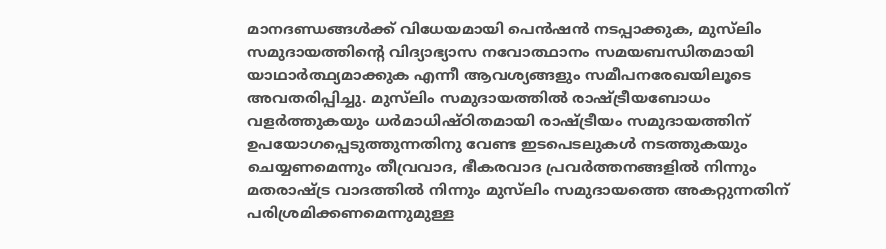മാനദണ്ഡങ്ങള്‍ക്ക് വിധേയമായി പെന്‍ഷന്‍ നടപ്പാക്കുക, മുസ്‌ലിം സമുദായത്തിന്റെ വിദ്യാഭ്യാസ നവോത്ഥാനം സമയബന്ധിതമായി യാഥാര്‍ത്ഥ്യമാക്കുക എന്നീ ആവശ്യങ്ങളും സമീപനരേഖയിലൂടെ അവതരിപ്പിച്ചു. മുസ്‌ലിം സമുദായത്തില്‍ രാഷ്ട്രീയബോധം വളര്‍ത്തുകയും ധര്‍മാധിഷ്ഠിതമായി രാഷ്ട്രീയം സമുദായത്തിന് ഉപയോഗപ്പെടുത്തുന്നതിനു വേണ്ട ഇടപെടലുകള്‍ നടത്തുകയും ചെയ്യണമെന്നും തീവ്രവാദ, ഭീകരവാദ പ്രവര്‍ത്തനങ്ങളില്‍ നിന്നും മതരാഷ്ട്ര വാദത്തില്‍ നിന്നും മുസ്‌ലിം സമുദായത്തെ അകറ്റുന്നതിന് പരിശ്രമിക്കണമെന്നുമുള്ള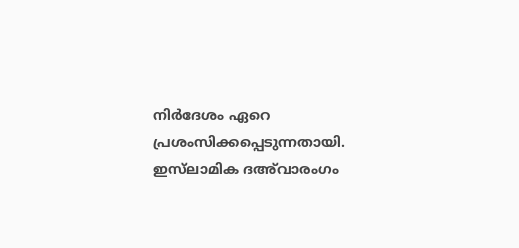നിര്‍ദേശം ഏറെ പ്രശംസിക്കപ്പെടുന്നതായി. ഇസ്‌ലാമിക ദഅ്‌വാരംഗം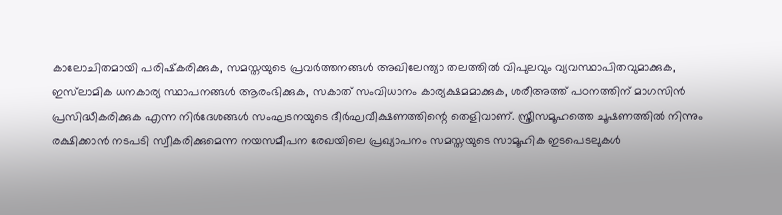കാലോചിതമായി പരിഷ്‌കരിക്കുക, സമസ്തയുടെ പ്രവര്‍ത്തനങ്ങള്‍ അഖിലേന്ത്യാ തലത്തില്‍ വിപുലവും വ്യവസ്ഥാപിതവുമാക്കുക, ഇസ്‌ലാമിക ധനകാര്യ സ്ഥാപനങ്ങള്‍ ആരംഭിക്കുക, സകാത് സംവിധാനം കാര്യക്ഷമമാക്കുക, ശരീഅത്ത് പഠനത്തിന് മാഗസിന്‍ പ്രസിദ്ധീകരിക്കുക എന്ന നിര്‍ദേശങ്ങള്‍ സംഘടനയുടെ ദീര്‍ഘവീക്ഷണത്തിന്റെ തെളിവാണ്. സ്ത്രീസമൂഹത്തെ ചൂഷണത്തില്‍ നിന്നും രക്ഷിക്കാന്‍ നടപടി സ്വീകരിക്കുമെന്ന നയസമീപന രേഖയിലെ പ്രഖ്യാപനം സമസ്തയുടെ സാമൂഹിക ഇടപെടലുകള്‍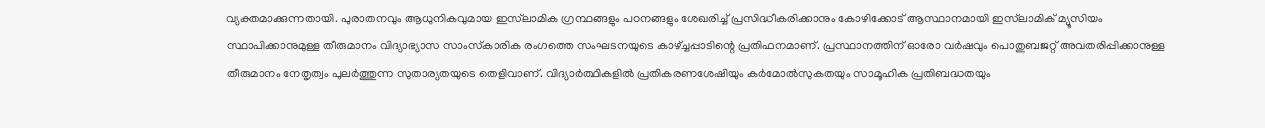വ്യക്തമാക്കുന്നതായി. പുരാതനവും ആധുനികവുമായ ഇസ്‌ലാമിക ഗ്രന്ഥങ്ങളും പഠനങ്ങളും ശേഖരിച്ച് പ്രസിദ്ധീകരിക്കാനും കോഴിക്കോട് ആസ്ഥാനമായി ഇസ്‌ലാമിക് മ്യൂസിയം സ്ഥാപിക്കാനുമുള്ള തീരുമാനം വിദ്യാഭ്യാസ സാംസ്‌കാരിക രംഗത്തെ സംഘടനയുടെ കാഴ്ച്ചപ്പാടിന്റെ പ്രതിഫനമാണ്. പ്രസ്ഥാനത്തിന് ഓരോ വര്‍ഷവും പൊതുബജറ്റ് അവതരിപ്പിക്കാനുള്ള തീരുമാനം നേതൃത്വം പുലര്‍ത്തുന്ന സുതാര്യതയുടെ തെളിവാണ്. വിദ്യാര്‍ത്ഥികളില്‍ പ്രതികരണശേഷിയും കര്‍മോല്‍സുകതയും സാമൂഹിക പ്രതിബദ്ധതയും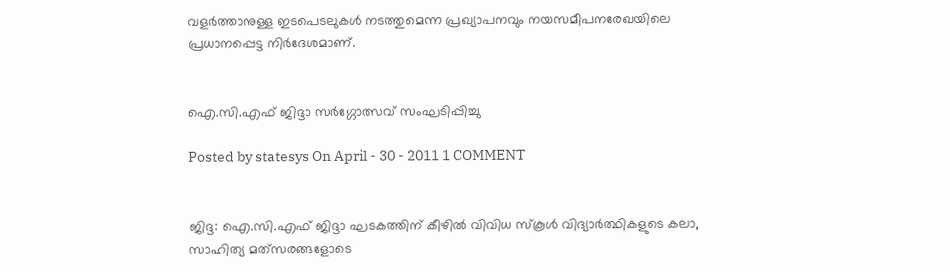വളര്‍ത്താനുള്ള ഇടപെടലുകള്‍ നടത്തുമെന്ന പ്രഖ്യാപനവും നയസമീപനരേഖയിലെ പ്രധാനപ്പെട്ട നിര്‍ദേശമാണ്.


ഐ.സി.എഫ് ജിദ്ദാ സര്‍ഗ്ഗോത്സവ് സംഘടിപ്പിച്ചു

Posted by statesys On April - 30 - 2011 1 COMMENT


ജിദ്ദ: ഐ.സി.എഫ് ജിദ്ദാ ഘടകത്തിന് കീഴില്‍ വിവിധ സ്‌കൂള്‍ വിദ്യാര്‍ത്ഥികളുടെ കലാ, സാഹിത്യ മത്‌സരങ്ങളോടെ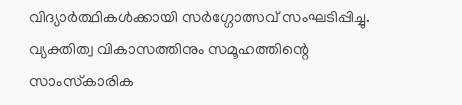വിദ്യാര്‍ത്ഥികള്‍ക്കായി സര്‍ഗ്ഗോത്സവ് സംഘടിപ്പിച്ചു. വ്യക്തിത്വ വികാസത്തിനും സമൂഹത്തിന്റെ സാംസ്‌കാരിക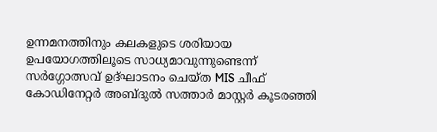ഉന്നമനത്തിനും കലകളുടെ ശരിയായ ഉപയോഗത്തിലൂടെ സാധ്യമാവുന്നുണ്ടെന്ന് സര്‍ഗ്ഗോത്സവ് ഉദ്ഘാടനം ചെയ്ത MIS ചീഫ് കോഡിനേറ്റര്‍ അബ്ദുല്‍ സത്താര്‍ മാസ്റ്റര്‍ കൂടരഞ്ഞി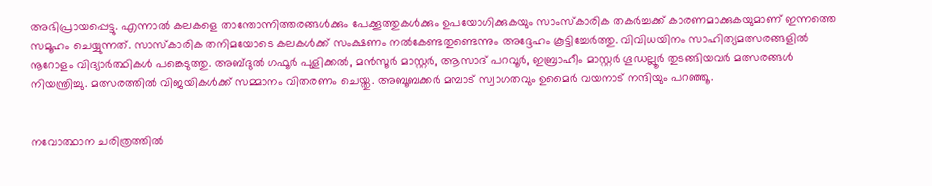അഭിപ്രായപ്പെട്ടു. എന്നാല്‍ കലകളെ താന്തോന്നിത്തരങ്ങള്‍ക്കും പേക്കൂത്തുകള്‍ക്കും ഉപയോഗിക്കുകയും സാംസ്‌കാരിക തകര്‍ച്ചക്ക് കാരണമാക്കുകയുമാണ് ഇന്നത്തെ സമൂഹം ചെയ്യുന്നത്. സാസ്‌കാരിക തനിമയോടെ കലകള്‍ക്ക് സംക്ഷണം നല്‍കേണ്ടതുണ്ടെന്നും അദ്ദേഹം കൂട്ടിച്ചേര്‍ത്തു. വിവിധയിനം സാഹിത്യമത്സരങ്ങളില്‍ നൂറോളം വിദ്യാര്‍ത്ഥികള്‍ പങ്കെടുത്തു. അബ്ദുല്‍ ഗഫൂര്‍ പുളിക്കല്‍, മന്‍സൂര്‍ മാസ്റ്റര്‍, ആസാദ് പറവൂര്‍, ഇബ്രാഹീം മാസ്റ്റര്‍ ഗൂഡല്ലൂര്‍ തുടങ്ങിയവര്‍ മത്സരങ്ങള്‍ നിയന്ത്രിച്ചു. മത്സരത്തില്‍ വിജയികള്‍ക്ക് സമ്മാനം വിതരണം ചെയ്തു. അബൂബക്കര്‍ മമ്പാട് സ്വാഗതവും ഉമൈര്‍ വയനാട് നന്ദിയും പറഞ്ഞൂ.


നവോത്ഥാന ചരിത്രത്തില്‍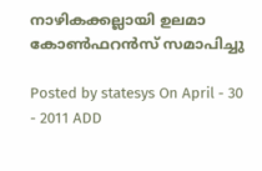നാഴികക്കല്ലായി ഉലമാ കോണ്‍ഫറന്‍സ് സമാപിച്ചു

Posted by statesys On April - 30 - 2011 ADD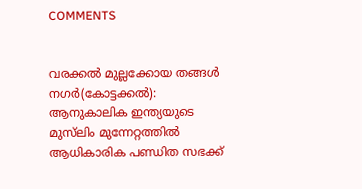COMMENTS


വരക്കല്‍ മുല്ലക്കോയ തങ്ങള്‍ നഗര്‍(കോട്ടക്കല്‍): ആനുകാലിക ഇന്ത്യയുടെ മുസ്‌ലിം മുന്നേറ്റത്തില്‍ ആധികാരിക പണ്ഡിത സഭക്ക്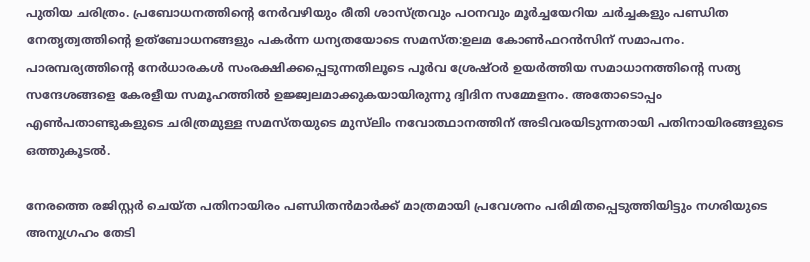പുതിയ ചരിത്രം. പ്രബോധനത്തിന്റെ നേര്‍വഴിയും രീതി ശാസ്ത്രവും പഠനവും മൂര്‍ച്ചയേറിയ ചര്‍ച്ചകളും പണ്ഡിത നേതൃത്വത്തിന്റെ ഉത്‌ബോധനങ്ങളും പകര്‍ന്ന ധന്യതയോടെ സമസ്ത:ഉലമ കോണ്‍ഫറന്‍സിന് സമാപനം. പാരമ്പര്യത്തിന്റെ നേര്‍ധാരകള്‍ സംരക്ഷിക്കപ്പെടുന്നതിലൂടെ പൂര്‍വ ശ്രേഷ്ഠര്‍ ഉയര്‍ത്തിയ സമാധാനത്തിന്റെ സത്യ സന്ദേശങ്ങളെ കേരളീയ സമൂഹത്തില്‍ ഉജ്ജ്വലമാക്കുകയായിരുന്നു ദ്വിദിന സമ്മേളനം. അതോടൊപ്പം എണ്‍പതാണ്ടുകളുടെ ചരിത്രമുള്ള സമസ്തയുടെ മുസ്‌ലിം നവോത്ഥാനത്തിന് അടിവരയിടുന്നതായി പതിനായിരങ്ങളുടെ ഒത്തുകൂടല്‍.

നേരത്തെ രജിസ്റ്റര്‍ ചെയ്ത പതിനായിരം പണ്ഡിതന്‍മാര്‍ക്ക് മാത്രമായി പ്രവേശനം പരിമിതപ്പെടുത്തിയിട്ടും നഗരിയുടെ അനുഗ്രഹം തേടി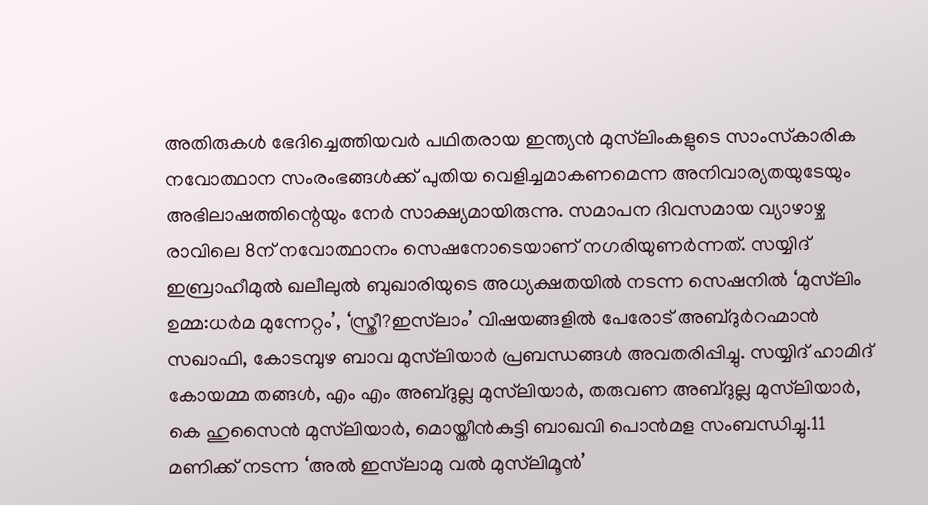അതിരുകള്‍ ഭേദിച്ചെത്തിയവര്‍ പഥിതരായ ഇന്ത്യന്‍ മുസ്‌ലിംകളുടെ സാംസ്‌കാരിക നവോത്ഥാന സംരംഭങ്ങള്‍ക്ക് പുതിയ വെളിച്ചമാകണമെന്ന അനിവാര്യതയുടേയും അഭിലാഷത്തിന്റെയും നേര്‍ സാക്ഷ്യമായിരുന്നു. സമാപന ദിവസമായ വ്യാഴാഴ്ച രാവിലെ 8ന് നവോത്ഥാനം സെഷനോടെയാണ് നഗരിയുണര്‍ന്നത്. സയ്യിദ് ഇബ്രാഹീമുല്‍ ഖലീലുല്‍ ബുഖാരിയുടെ അധ്യക്ഷതയില്‍ നടന്ന സെഷനില്‍ ‘മുസ്‌ലിം ഉമ്മ:ധര്‍മ മുന്നേറ്റം’, ‘സ്ത്രീ?ഇസ്‌ലാം’ വിഷയങ്ങളില്‍ പേരോട് അബ്ദുര്‍റഹ്മാന്‍ സഖാഫി, കോടമ്പുഴ ബാവ മുസ്‌ലിയാര്‍ പ്രബന്ധങ്ങള്‍ അവതരിപ്പിച്ചു. സയ്യിദ് ഹാമിദ് കോയമ്മ തങ്ങള്‍, എം എം അബ്ദുല്ല മുസ്‌ലിയാര്‍, തരുവണ അബ്ദുല്ല മുസ്‌ലിയാര്‍, കെ ഹുസൈന്‍ മുസ്‌ലിയാര്‍, മൊയ്തീന്‍കുട്ടി ബാഖവി പൊന്‍മള സംബന്ധിച്ചു.11 മണിക്ക് നടന്ന ‘അല്‍ ഇസ്‌ലാമു വല്‍ മുസ്‌ലിമൂന്‍’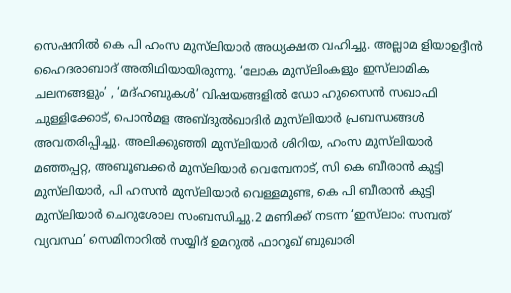സെഷനില്‍ കെ പി ഹംസ മുസ്‌ലിയാര്‍ അധ്യക്ഷത വഹിച്ചു. അല്ലാമ ളിയാഉദ്ദീന്‍ ഹൈദരാബാദ് അതിഥിയായിരുന്നു. ‘ലോക മുസ്‌ലിംകളും ഇസ്‌ലാമിക ചലനങ്ങളും’ , ‘മദ്ഹബുകള്‍’ വിഷയങ്ങളില്‍ ഡോ ഹുസൈന്‍ സഖാഫി ചുള്ളിക്കോട്, പൊന്‍മള അബ്ദുല്‍ഖാദിര്‍ മുസ്‌ലിയാര്‍ പ്രബന്ധങ്ങള്‍ അവതരിപ്പിച്ചു. അലിക്കുഞ്ഞി മുസ്‌ലിയാര്‍ ശിറിയ, ഹംസ മുസ്‌ലിയാര്‍ മഞ്ഞപ്പറ്റ, അബൂബക്കര്‍ മുസ്‌ലിയാര്‍ വെമ്പേനാട്, സി കെ ബീരാന്‍ കുട്ടി മുസ്‌ലിയാര്‍, പി ഹസന്‍ മുസ്‌ലിയാര്‍ വെള്ളമുണ്ട, കെ പി ബീരാന്‍ കുട്ടി മുസ്‌ലിയാര്‍ ചെറുശോല സംബന്ധിച്ചു.2 മണിക്ക് നടന്ന ‘ഇസ്‌ലാം: സമ്പത് വ്യവസ്ഥ’ സെമിനാറില്‍ സയ്യിദ് ഉമറുല്‍ ഫാറൂഖ് ബുഖാരി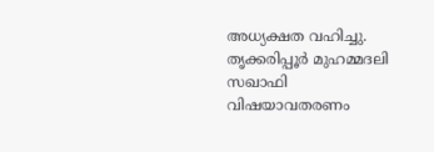അധ്യക്ഷത വഹിച്ചു. തൃക്കരിപ്പൂര്‍ മുഹമ്മദലി സഖാഫി വിഷയാവതരണം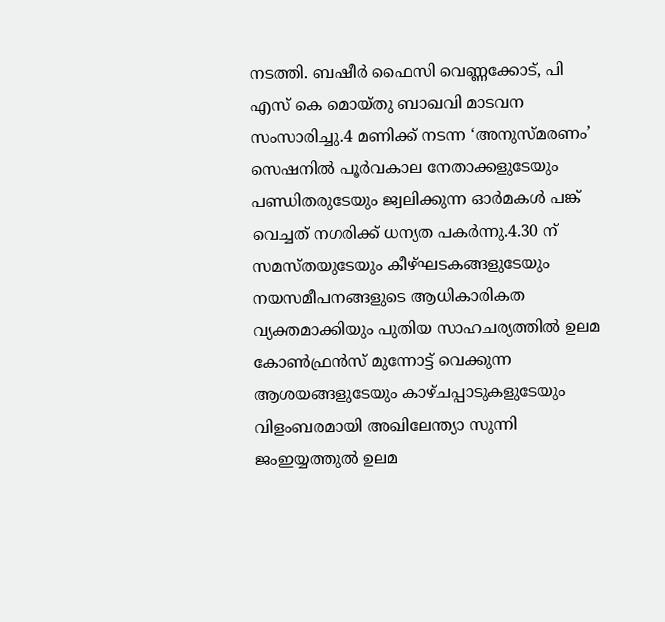നടത്തി. ബഷീര്‍ ഫൈസി വെണ്ണക്കോട്, പി എസ് കെ മൊയ്തു ബാഖവി മാടവന സംസാരിച്ചു.4 മണിക്ക് നടന്ന ‘അനുസ്മരണം’ സെഷനില്‍ പൂര്‍വകാല നേതാക്കളുടേയും പണ്ഡിതരുടേയും ജ്വലിക്കുന്ന ഓര്‍മകള്‍ പങ്ക് വെച്ചത് നഗരിക്ക് ധന്യത പകര്‍ന്നു.4.30 ന് സമസ്തയുടേയും കീഴ്ഘടകങ്ങളുടേയും നയസമീപനങ്ങളുടെ ആധികാരികത വ്യക്തമാക്കിയും പുതിയ സാഹചര്യത്തില്‍ ഉലമ കോണ്‍ഫ്രന്‍സ് മുന്നോട്ട് വെക്കുന്ന ആശയങ്ങളുടേയും കാഴ്ചപ്പാടുകളുടേയും വിളംബരമായി അഖിലേന്ത്യാ സുന്നി ജംഇയ്യത്തുല്‍ ഉലമ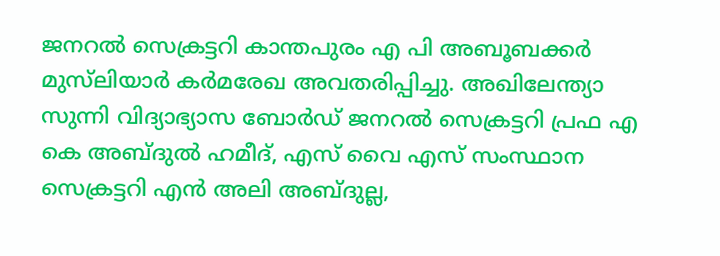ജനറല്‍ സെക്രട്ടറി കാന്തപുരം എ പി അബൂബക്കര്‍ മുസ്‌ലിയാര്‍ കര്‍മരേഖ അവതരിപ്പിച്ചു. അഖിലേന്ത്യാ സുന്നി വിദ്യാഭ്യാസ ബോര്‍ഡ് ജനറല്‍ സെക്രട്ടറി പ്രഫ എ കെ അബ്ദുല്‍ ഹമീദ്, എസ് വൈ എസ് സംസ്ഥാന സെക്രട്ടറി എന്‍ അലി അബ്ദുല്ല,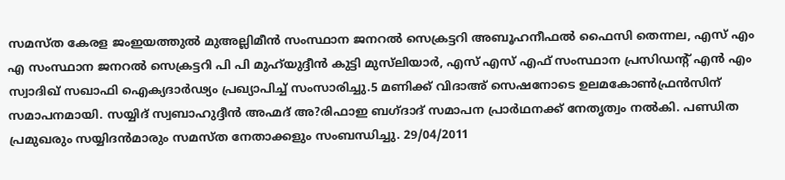സമസ്ത കേരള ജംഇയത്തുല്‍ മുഅല്ലിമീന്‍ സംസ്ഥാന ജനറല്‍ സെക്രട്ടറി അബൂഹനീഫല്‍ ഫൈസി തെന്നല, എസ് എം എ സംസ്ഥാന ജനറല്‍ സെക്രട്ടറി പി പി മുഹ്‌യുദ്ദീന്‍ കുട്ടി മുസ്‌ലിയാര്‍, എസ് എസ് എഫ് സംസ്ഥാന പ്രസിഡന്റ് എന്‍ എം സ്വാദിഖ് സഖാഫി ഐക്യദാര്‍ഢ്യം പ്രഖ്യാപിച്ച് സംസാരിച്ചു.5 മണിക്ക് വിദാഅ് സെഷനോടെ ഉലമകോണ്‍ഫ്രന്‍സിന് സമാപനമായി. സയ്യിദ് സ്വബാഹുദ്ദീന്‍ അഹ്മദ് അ?രിഫാഇ ബഗ്ദാദ് സമാപന പ്രാര്‍ഥനക്ക് നേതൃത്വം നല്‍കി. പണ്ഡിത പ്രമുഖരും സയ്യിദന്‍മാരും സമസ്ത നേതാക്കളും സംബന്ധിച്ചു. 29/04/2011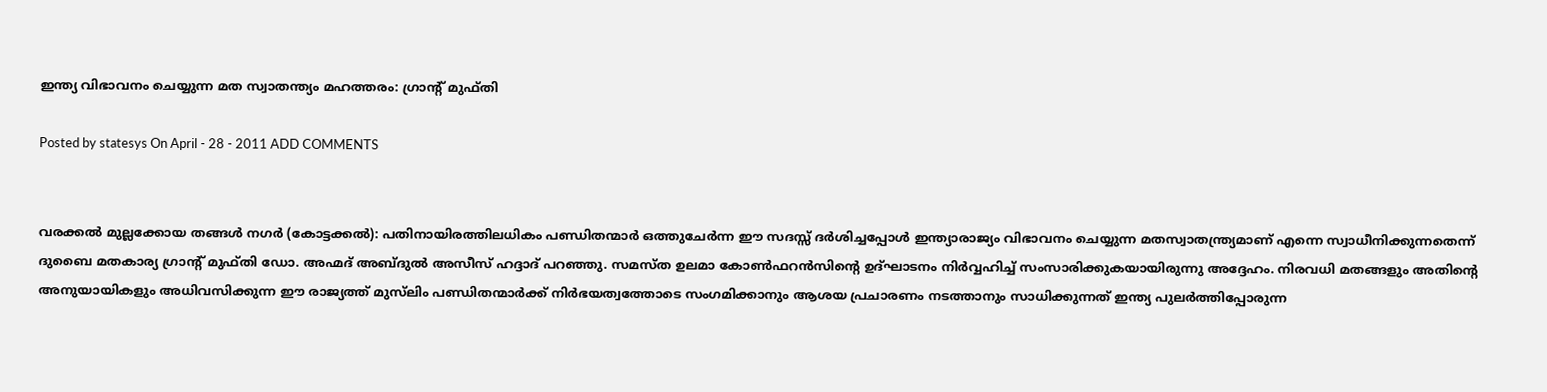ഇന്ത്യ വിഭാവനം ചെയ്യുന്ന മത സ്വാതന്ത്യം മഹത്തരം: ഗ്രാന്റ് മുഫ്തി

Posted by statesys On April - 28 - 2011 ADD COMMENTS


വരക്കല്‍ മുല്ലക്കോയ തങ്ങള്‍ നഗര്‍ (കോട്ടക്കല്‍): പതിനായിരത്തിലധികം പണ്ഡിതന്മാര്‍ ഒത്തുചേര്‍ന്ന ഈ സദസ്സ് ദര്‍ശിച്ചപ്പോള്‍ ഇന്ത്യാരാജ്യം വിഭാവനം ചെയ്യുന്ന മതസ്വാതന്ത്ര്യമാണ് എന്നെ സ്വാധീനിക്കുന്നതെന്ന് ദുബൈ മതകാര്യ ഗ്രാന്റ് മുഫ്തി ഡോ. അഹ്മദ് അബ്ദുല്‍ അസീസ് ഹദ്ദാദ് പറഞ്ഞു. സമസ്ത ഉലമാ കോണ്‍ഫറന്‍സിന്റെ ഉദ്ഘാടനം നിര്‍വ്വഹിച്ച് സംസാരിക്കുകയായിരുന്നു അദ്ദേഹം. നിരവധി മതങ്ങളും അതിന്റെ അനുയായികളും അധിവസിക്കുന്ന ഈ രാജ്യത്ത് മുസ്‌ലിം പണ്ഡിതന്മാര്‍ക്ക് നിര്‍ഭയത്വത്തോടെ സംഗമിക്കാനും ആശയ പ്രചാരണം നടത്താനും സാധിക്കുന്നത് ഇന്ത്യ പുലര്‍ത്തിപ്പോരുന്ന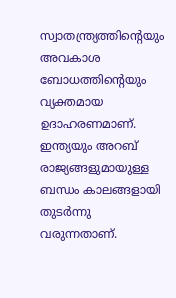സ്വാതന്ത്ര്യത്തിന്റെയും അവകാശ ബോധത്തിന്റെയും വ്യക്തമായ ഉദാഹരണമാണ്. ഇന്ത്യയും അറബ് രാജ്യങ്ങളുമായുള്ള ബന്ധം കാലങ്ങളായി തുടര്‍ന്നു വരുന്നതാണ്.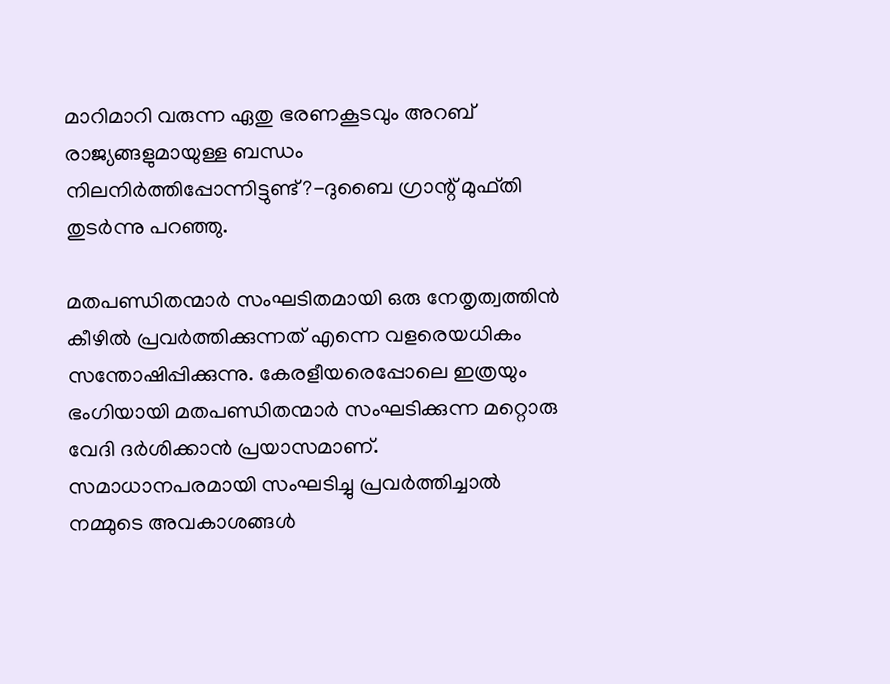മാറിമാറി വരുന്ന ഏതു ഭരണകൂടവും അറബ് രാജ്യങ്ങളുമായുള്ള ബന്ധം നിലനിര്‍ത്തിപ്പോന്നിട്ടുണ്ട്?-ദുബൈ ഗ്രാന്റ് മുഫ്തി തുടര്‍ന്നു പറഞ്ഞു.

മതപണ്ഡിതന്മാര്‍ സംഘടിതമായി ഒരു നേതൃത്വത്തിന്‍ കീഴില്‍ പ്രവര്‍ത്തിക്കുന്നത് എന്നെ വളരെയധികം സന്തോഷിപ്പിക്കുന്നു. കേരളീയരെപ്പോലെ ഇത്രയും ഭംഗിയായി മതപണ്ഡിതന്മാര്‍ സംഘടിക്കുന്ന മറ്റൊരു വേദി ദര്‍ശിക്കാന്‍ പ്രയാസമാണ്. സമാധാനപരമായി സംഘടിച്ചു പ്രവര്‍ത്തിച്ചാല്‍ നമ്മുടെ അവകാശങ്ങള്‍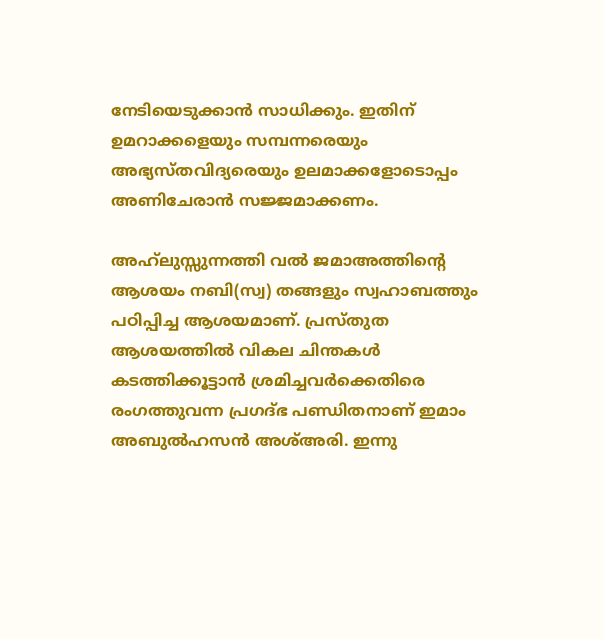നേടിയെടുക്കാന്‍ സാധിക്കും. ഇതിന് ഉമറാക്കളെയും സമ്പന്നരെയും അഭ്യസ്തവിദ്യരെയും ഉലമാക്കളോടൊപ്പം അണിചേരാന്‍ സജ്ജമാക്കണം.

അഹ്‌ലുസ്സുന്നത്തി വല്‍ ജമാഅത്തിന്റെ ആശയം നബി(സ്വ) തങ്ങളും സ്വഹാബത്തും പഠിപ്പിച്ച ആശയമാണ്. പ്രസ്തുത ആശയത്തില്‍ വികല ചിന്തകള്‍ കടത്തിക്കൂട്ടാന്‍ ശ്രമിച്ചവര്‍ക്കെതിരെ രംഗത്തുവന്ന പ്രഗദ്ഭ പണ്ഡിതനാണ് ഇമാം അബുല്‍ഹസന്‍ അശ്അരി. ഇന്നു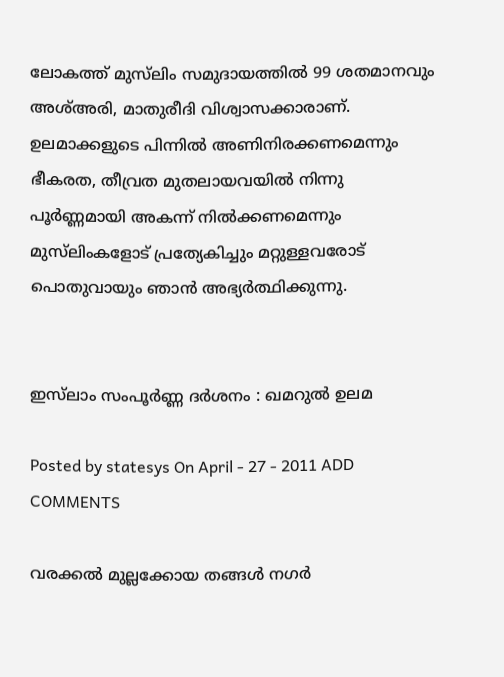ലോകത്ത് മുസ്‌ലിം സമുദായത്തില്‍ 99 ശതമാനവും അശ്അരി, മാതുരീദി വിശ്വാസക്കാരാണ്. ഉലമാക്കളുടെ പിന്നില്‍ അണിനിരക്കണമെന്നും ഭീകരത, തീവ്രത മുതലായവയില്‍ നിന്നു പൂര്‍ണ്ണമായി അകന്ന് നില്‍ക്കണമെന്നും മുസ്‌ലിംകളോട് പ്രത്യേകിച്ചും മറ്റുള്ളവരോട് പൊതുവായും ഞാന്‍ അഭ്യര്‍ത്ഥിക്കുന്നു.


ഇസ്‌ലാം സംപൂര്‍ണ്ണ ദര്‍ശനം : ഖമറുല്‍ ഉലമ

Posted by statesys On April - 27 - 2011 ADD COMMENTS

വരക്കല്‍ മുല്ലക്കോയ തങ്ങള്‍ നഗര്‍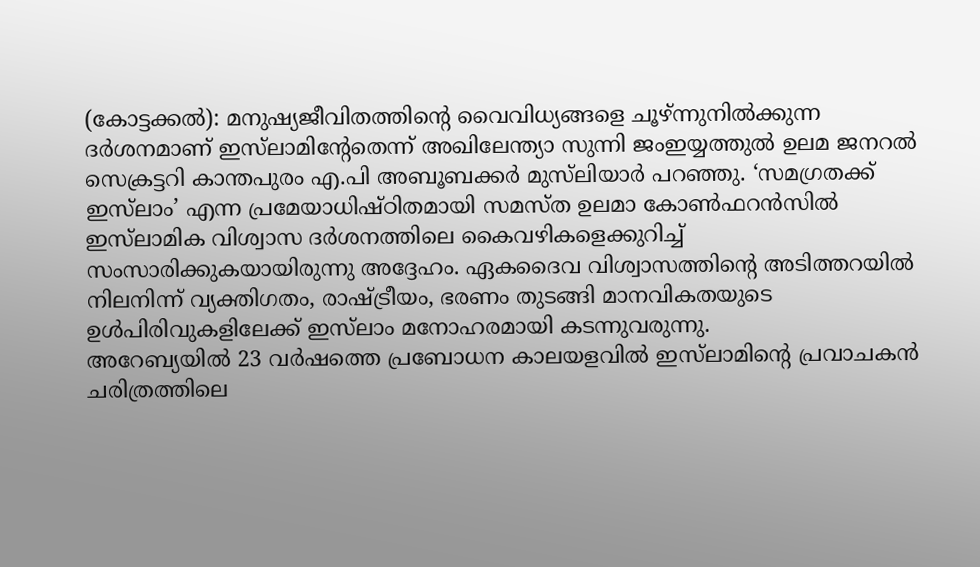(കോട്ടക്കല്‍): മനുഷ്യജീവിതത്തിന്റെ വൈവിധ്യങ്ങളെ ചൂഴ്ന്നുനില്‍ക്കുന്ന ദര്‍ശനമാണ് ഇസ്‌ലാമിന്റേതെന്ന് അഖിലേന്ത്യാ സുന്നി ജംഇയ്യത്തുല്‍ ഉലമ ജനറല്‍ സെക്രട്ടറി കാന്തപുരം എ.പി അബൂബക്കര്‍ മുസ്‌ലിയാര്‍ പറഞ്ഞു. ‘സമഗ്രതക്ക് ഇസ്‌ലാം’ എന്ന പ്രമേയാധിഷ്ഠിതമായി സമസ്ത ഉലമാ കോണ്‍ഫറന്‍സില്‍ ഇസ്‌ലാമിക വിശ്വാസ ദര്‍ശനത്തിലെ കൈവഴികളെക്കുറിച്ച് സംസാരിക്കുകയായിരുന്നു അദ്ദേഹം. ഏകദൈവ വിശ്വാസത്തിന്റെ അടിത്തറയില്‍ നിലനിന്ന് വ്യക്തിഗതം, രാഷ്ട്രീയം, ഭരണം തുടങ്ങി മാനവികതയുടെ ഉള്‍പിരിവുകളിലേക്ക് ഇസ്‌ലാം മനോഹരമായി കടന്നുവരുന്നു.
അറേബ്യയില്‍ 23 വര്‍ഷത്തെ പ്രബോധന കാലയളവില്‍ ഇസ്‌ലാമിന്റെ പ്രവാചകന്‍ ചരിത്രത്തിലെ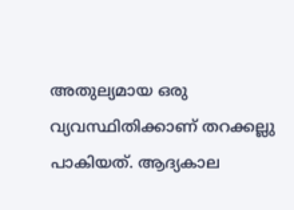അതുല്യമായ ഒരു വ്യവസ്ഥിതിക്കാണ് തറക്കല്ലു പാകിയത്. ആദ്യകാല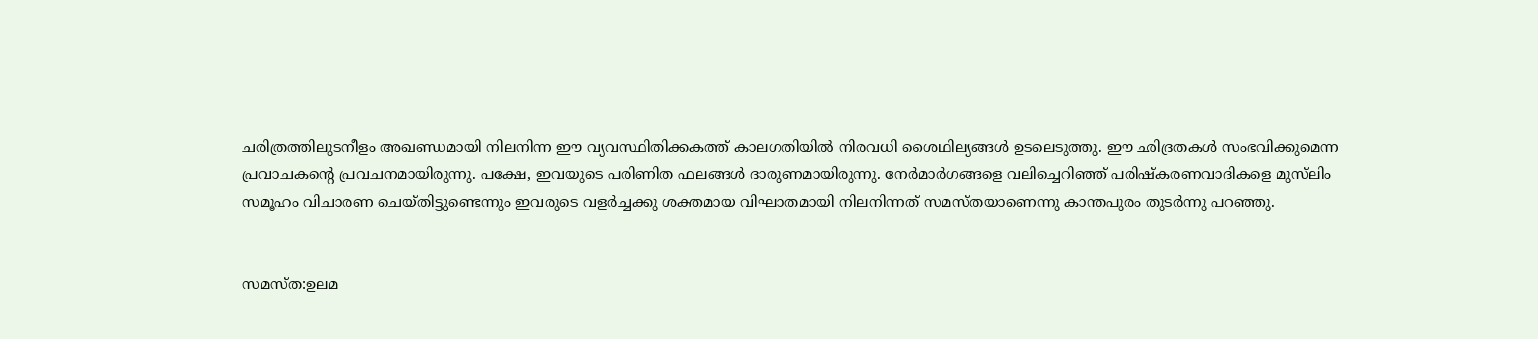ചരിത്രത്തിലുടനീളം അഖണ്ഡമായി നിലനിന്ന ഈ വ്യവസ്ഥിതിക്കകത്ത് കാലഗതിയില്‍ നിരവധി ശൈഥില്യങ്ങള്‍ ഉടലെടുത്തു. ഈ ഛിദ്രതകള്‍ സംഭവിക്കുമെന്ന പ്രവാചകന്റെ പ്രവചനമായിരുന്നു. പക്ഷേ, ഇവയുടെ പരിണിത ഫലങ്ങള്‍ ദാരുണമായിരുന്നു. നേര്‍മാര്‍ഗങ്ങളെ വലിച്ചെറിഞ്ഞ് പരിഷ്‌കരണവാദികളെ മുസ്‌ലിം സമൂഹം വിചാരണ ചെയ്തിട്ടുണ്ടെന്നും ഇവരുടെ വളര്‍ച്ചക്കു ശക്തമായ വിഘാതമായി നിലനിന്നത് സമസ്തയാണെന്നു കാന്തപുരം തുടര്‍ന്നു പറഞ്ഞു.


സമസ്ത:ഉലമ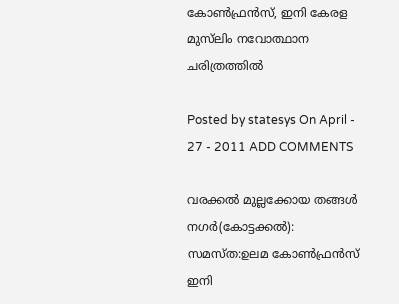കോണ്‍ഫ്രന്‍സ്, ഇനി കേരള മുസ്‌ലിം നവോത്ഥാന ചരിത്രത്തില്‍

Posted by statesys On April - 27 - 2011 ADD COMMENTS

വരക്കല്‍ മുല്ലക്കോയ തങ്ങള്‍ നഗര്‍(കോട്ടക്കല്‍): സമസ്ത:ഉലമ കോണ്‍ഫ്രന്‍സ് ഇനി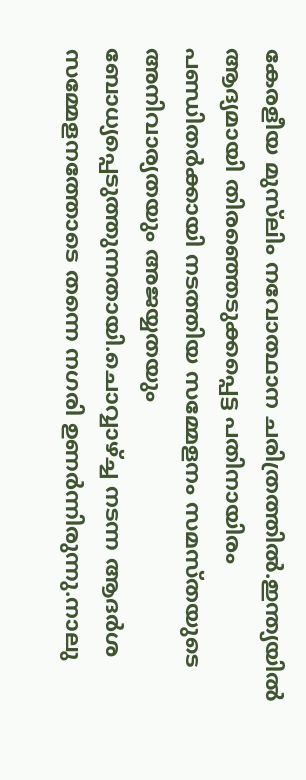കേരളീയ മുസ്‌ലിം നവോത്ഥാന ചരിത്രത്തില്‍.ഇന്ത്യയില്‍ ആദ്യമായി തിരഞ്ഞെടുക്കപ്പെട്ട പതിനായിരം പണ്ഡിതര്‍ക്കായി നടത്തിയ സമ്മേളനം സമസ്തയുടെ അനിവാര്യതയും അജയ്യതയും ബോധ്യപ്പെടുത്തുന്നതായി.ചൊവ്വാഴ്ച്ച നടന്ന ആദര്‍ശ സമ്മേളനത്തോടെ തന്നെ നഗരി ഉണര്‍ന്നിരുന്നു.നാലു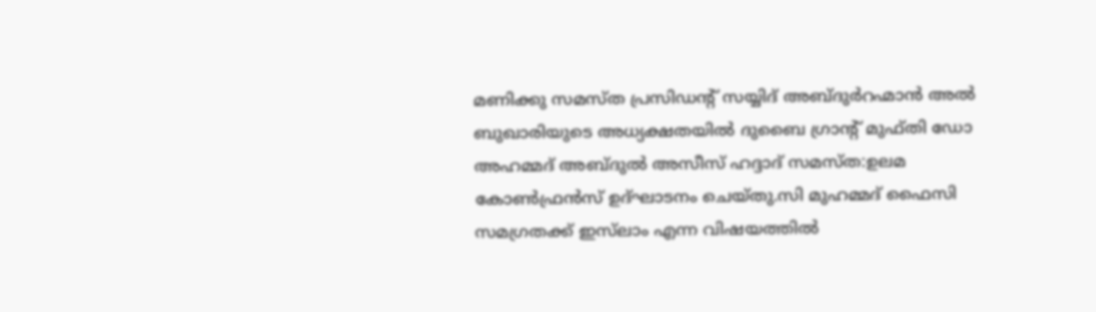മണിക്കു സമസ്ത പ്രസിഡന്റ് സയ്യിദ് അബ്ദുര്‍റഹ്മാന്‍ അല്‍ ബുഖാരിയുടെ അധ്യക്ഷതയില്‍ ദുബൈ ഗ്രാന്റ് മുഫ്തി ഡോ അഹമ്മദ് അബ്ദുല്‍ അസീസ് ഹദ്ദാദ് സമസ്ത:ഉലമ കോണ്‍ഫ്രന്‍സ് ഉദ്ഘാടനം ചെയ്തു.സി മുഹമ്മദ് ഫൈസി സമഗ്രതക്ക് ഇസ്‌ലാം എന്ന വിഷയത്തില്‍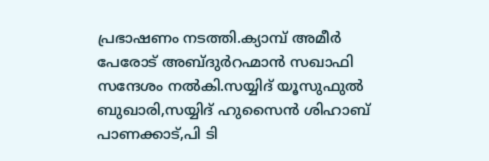പ്രഭാഷണം നടത്തി.ക്യാമ്പ് അമീര്‍ പേരോട് അബ്ദുര്‍റഹ്മാന്‍ സഖാഫി സന്ദേശം നല്‍കി.സയ്യിദ് യൂസുഫുല്‍ ബുഖാരി,സയ്യിദ് ഹുസൈന്‍ ശിഹാബ് പാണക്കാട്,പി ടി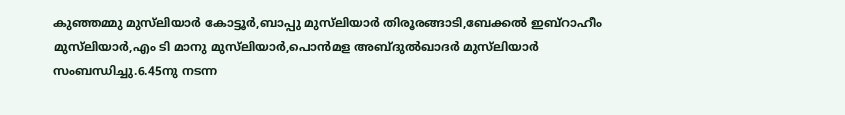കുഞ്ഞമ്മു മുസ്‌ലിയാര്‍ കോട്ടൂര്‍,ബാപ്പു മുസ്‌ലിയാര്‍ തിരൂരങ്ങാടി,ബേക്കല്‍ ഇബ്‌റാഹീം മുസ്‌ലിയാര്‍,എം ടി മാനു മുസ്‌ലിയാര്‍,പൊന്‍മള അബ്ദുല്‍ഖാദര്‍ മുസ്‌ലിയാര്‍ സംബന്ധിച്ചു.6.45നു നടന്ന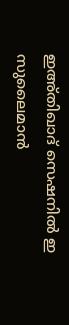ഇഅ്തിഖാദ് സെഷനില്‍ ഇ സുലൈമാന്‍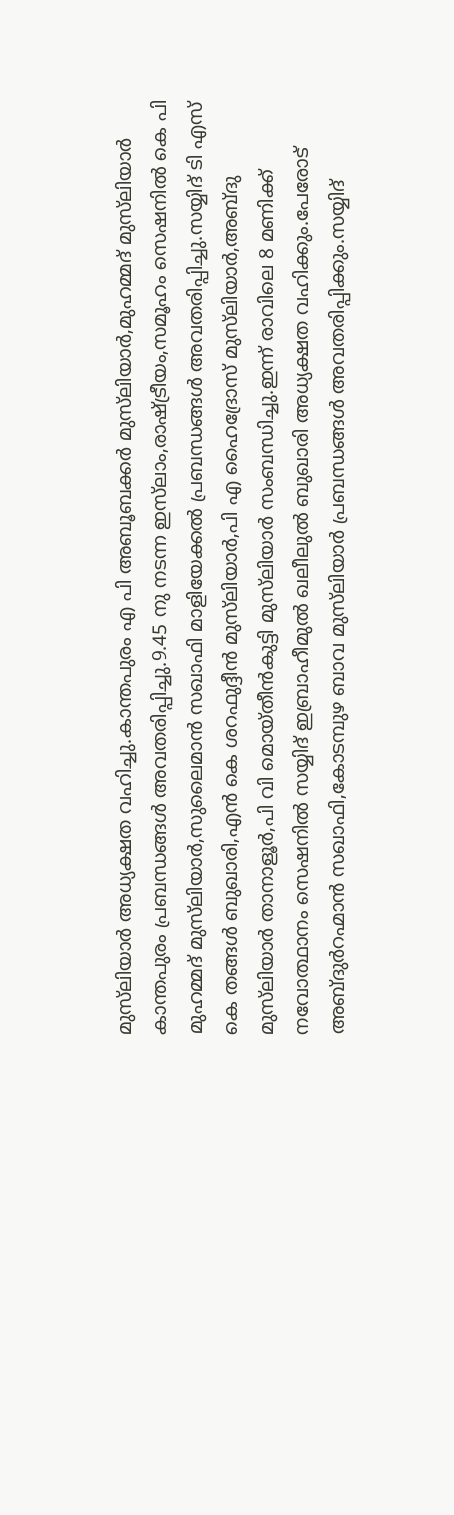മുസ്‌ലിയാര്‍ അധ്യക്ഷത വഹിച്ചു.കാന്തപുരം എ പി അബൂബക്കര്‍ മുസ്‌ലിയാര്‍,മുഹമ്മദ് മുസ്‌ലിയാര്‍ കാന്തപുരം പ്രബന്ധങ്ങള്‍ അവതരിപ്പിച്ചു.9.45 നു നടന്ന ഇസ്‌ലാം,രാഷ്ട്രീയം,സമൂഹം സെഷനില്‍ കെ പി മുഹമ്മദ് മുസ്‌ലിയാര്‍,സുലൈമാന്‍ സഖാഫി മാളിയേക്കല്‍ പ്രബന്ധങ്ങള്‍ അവതരിപ്പിച്ചു.സയ്യിദ് ടി എസ് കെ തങ്ങള്‍ ബുഖാരി,എന്‍ കെ ശറഫുദ്ദീന്‍ മുസ്‌ലിയാര്‍,പി എ ഹൈദ്രോസ് മുസ്‌ലിയാര്‍,അബ്ദു മുസ്‌ലിയാര്‍ താനാളൂര്‍,പി വി മൊയ്തീന്‍കുട്ടി മുസ്‌ലിയാര്‍ സംബന്ധിച്ചു.ഇന്ന് രാവിലെ 8 മണിക്ക് നവോത്ഥാനം സെഷനില്‍ സയ്യിദ് ഇബ്രാഹീമുല്‍ ഖലീലുല്‍ ബുഖാരി അധ്യക്ഷത വഹിക്കും.പേരോട് അബ്ദുര്‍റഹ്മാന്‍ സഖാഫി,കോടമ്പുഴ ബാവ മുസ്‌ലിയാര്‍ പ്രബന്ധങ്ങള്‍ അവതരിപ്പിക്കും.സയ്യിദ്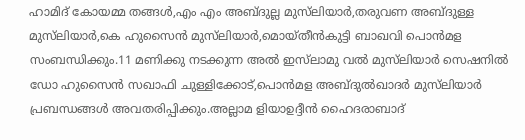ഹാമിദ് കോയമ്മ തങ്ങള്‍,എം എം അബ്ദുല്ല മുസ്‌ലിയാര്‍,തരുവണ അബ്ദുള്ള മുസ്‌ലിയാര്‍,കെ ഹുസൈന്‍ മുസ്‌ലിയാര്‍,മൊയ്തീന്‍കുട്ടി ബാഖവി പൊന്‍മള സംബന്ധിക്കും.11 മണിക്കു നടക്കുന്ന അല്‍ ഇസ്‌ലാമു വല്‍ മുസ്‌ലിയാര്‍ സെഷനില്‍ ഡോ ഹുസൈന്‍ സഖാഫി ചുള്ളിക്കോട്,പൊന്‍മള അബ്ദുല്‍ഖാദര്‍ മുസ്‌ലിയാര്‍ പ്രബന്ധങ്ങള്‍ അവതരിപ്പിക്കും.അല്ലാമ ളിയാഉദ്ദീന്‍ ഹൈദരാബാദ്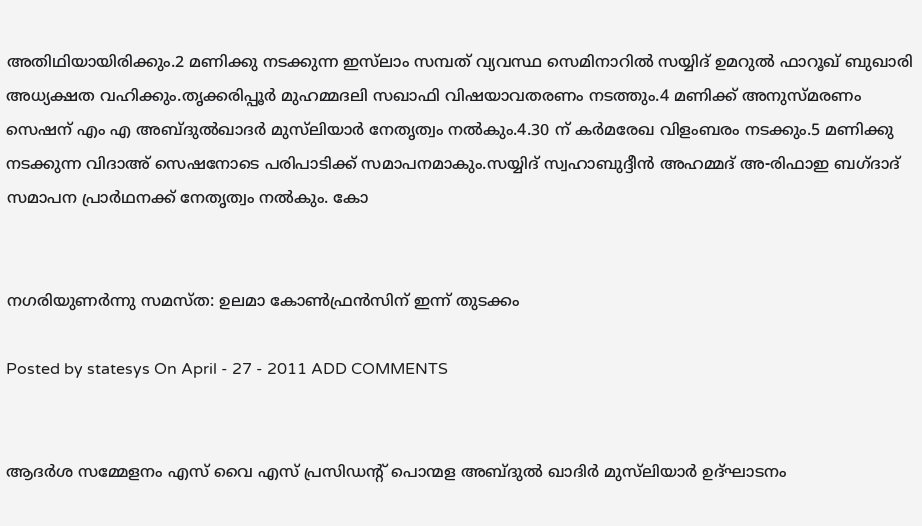അതിഥിയായിരിക്കും.2 മണിക്കു നടക്കുന്ന ഇസ്‌ലാം സമ്പത് വ്യവസ്ഥ സെമിനാറില്‍ സയ്യിദ് ഉമറുല്‍ ഫാറൂഖ് ബുഖാരി അധ്യക്ഷത വഹിക്കും.തൃക്കരിപ്പൂര്‍ മുഹമ്മദലി സഖാഫി വിഷയാവതരണം നടത്തും.4 മണിക്ക് അനുസ്മരണം സെഷന് എം എ അബ്ദുല്‍ഖാദര്‍ മുസ്‌ലിയാര്‍ നേതൃത്വം നല്‍കും.4.30 ന് കര്‍മരേഖ വിളംബരം നടക്കും.5 മണിക്കു നടക്കുന്ന വിദാഅ് സെഷനോടെ പരിപാടിക്ക് സമാപനമാകും.സയ്യിദ് സ്വഹാബുദ്ദീന്‍ അഹമ്മദ് അ-രിഫാഇ ബഗ്ദാദ് സമാപന പ്രാര്‍ഥനക്ക് നേതൃത്വം നല്‍കും. കോ


നഗരിയുണര്‍ന്നു സമസ്ത: ഉലമാ കോണ്‍ഫ്രന്‍സിന് ഇന്ന് തുടക്കം

Posted by statesys On April - 27 - 2011 ADD COMMENTS


ആദര്‍ശ സമ്മേളനം എസ് വൈ എസ് പ്രസിഡന്റ് പൊന്മള അബ്ദുല്‍ ഖാദിര്‍ മുസ്‌ലിയാര്‍ ഉദ്ഘാടനം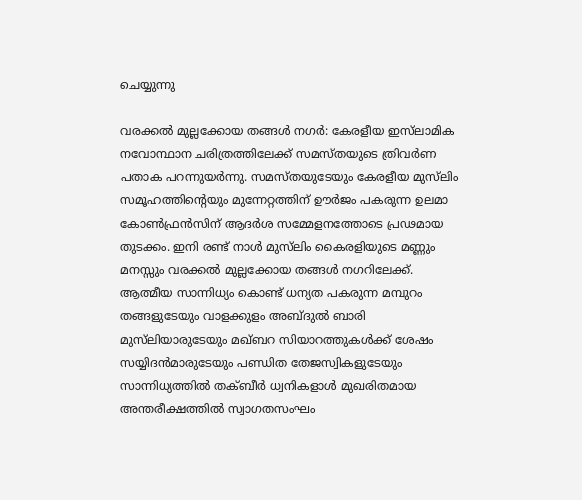ചെയ്യുന്നു

വരക്കല്‍ മുല്ലക്കോയ തങ്ങള്‍ നഗര്‍: കേരളീയ ഇസ്‌ലാമിക നവോന്ഥാന ചരിത്രത്തിലേക്ക് സമസ്തയുടെ ത്രിവര്‍ണ പതാക പറന്നുയര്‍ന്നു. സമസ്തയുടേയും കേരളീയ മുസ്‌ലിം സമൂഹത്തിന്റെയും മുന്നേറ്റത്തിന് ഊര്‍ജം പകരുന്ന ഉലമാ കോണ്‍ഫ്രന്‍സിന് ആദര്‍ശ സമ്മേളനത്തോടെ പ്രഢമായ തുടക്കം. ഇനി രണ്ട് നാള്‍ മുസ്‌ലിം കൈരളിയുടെ മണ്ണും മനസ്സും വരക്കല്‍ മുല്ലക്കോയ തങ്ങള്‍ നഗറിലേക്ക്. ആത്മീയ സാന്നിധ്യം കൊണ്ട് ധന്യത പകരുന്ന മമ്പുറം തങ്ങളുടേയും വാളക്കുളം അബ്ദുല്‍ ബാരി മുസ്‌ലിയാരുടേയും മഖ്ബറ സിയാറത്തുകള്‍ക്ക് ശേഷം സയ്യിദന്‍മാരുടേയും പണ്ഡിത തേജസ്വികളുടേയും സാന്നിധ്യത്തില്‍ തക്ബീര്‍ ധ്വനികളാള്‍ മുഖരിതമായ അന്തരീക്ഷത്തില്‍ സ്വാഗതസംഘം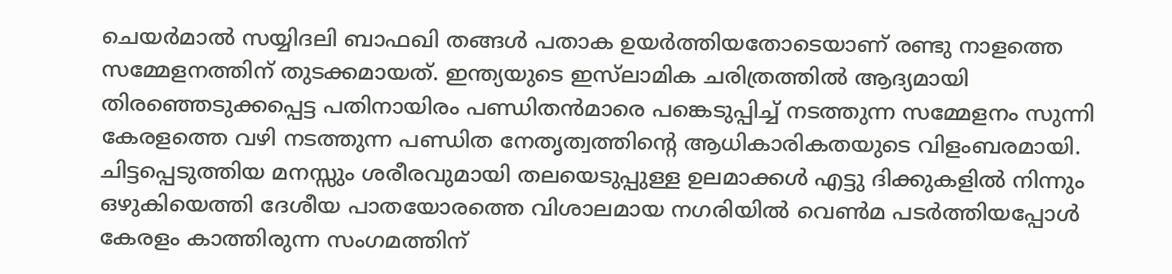ചെയര്‍മാല്‍ സയ്യിദലി ബാഫഖി തങ്ങള്‍ പതാക ഉയര്‍ത്തിയതോടെയാണ് രണ്ടു നാളത്തെ സമ്മേളനത്തിന് തുടക്കമായത്. ഇന്ത്യയുടെ ഇസ്‌ലാമിക ചരിത്രത്തില്‍ ആദ്യമായി തിരഞ്ഞെടുക്കപ്പെട്ട പതിനായിരം പണ്ഡിതന്‍മാരെ പങ്കെടുപ്പിച്ച് നടത്തുന്ന സമ്മേളനം സുന്നി കേരളത്തെ വഴി നടത്തുന്ന പണ്ഡിത നേതൃത്വത്തിന്റെ ആധികാരികതയുടെ വിളംബരമായി. ചിട്ടപ്പെടുത്തിയ മനസ്സും ശരീരവുമായി തലയെടുപ്പുള്ള ഉലമാക്കള്‍ എട്ടു ദിക്കുകളില്‍ നിന്നും ഒഴുകിയെത്തി ദേശീയ പാതയോരത്തെ വിശാലമായ നഗരിയില്‍ വെണ്‍മ പടര്‍ത്തിയപ്പോള്‍ കേരളം കാത്തിരുന്ന സംഗമത്തിന്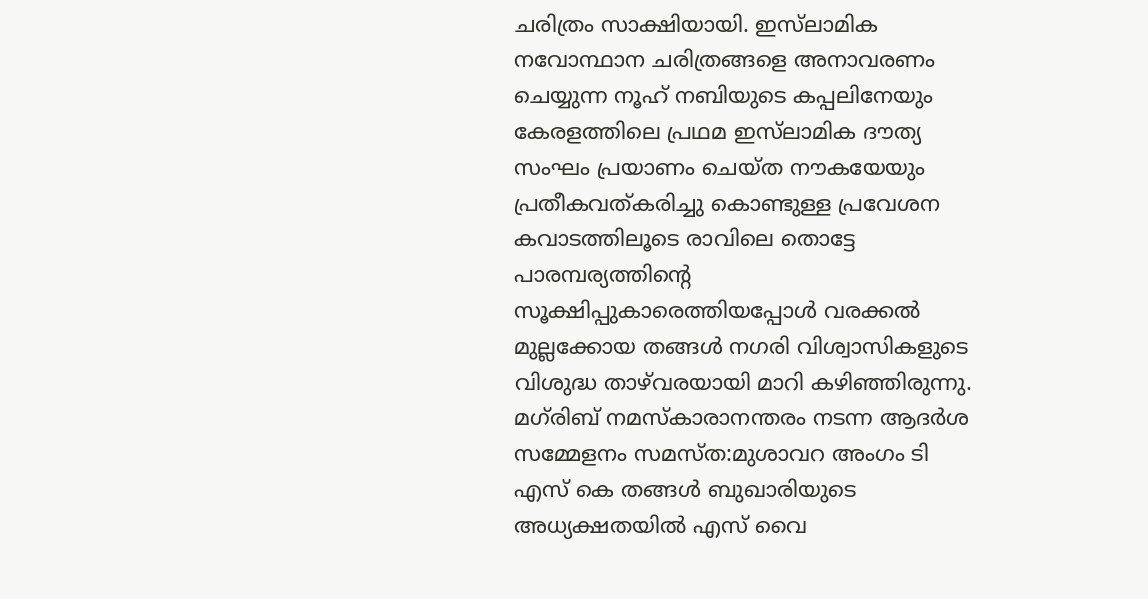ചരിത്രം സാക്ഷിയായി. ഇസ്‌ലാമിക നവോന്ഥാന ചരിത്രങ്ങളെ അനാവരണം ചെയ്യുന്ന നൂഹ് നബിയുടെ കപ്പലിനേയും കേരളത്തിലെ പ്രഥമ ഇസ്‌ലാമിക ദൗത്യ സംഘം പ്രയാണം ചെയ്ത നൗകയേയും പ്രതീകവത്കരിച്ചു കൊണ്ടുള്ള പ്രവേശന കവാടത്തിലൂടെ രാവിലെ തൊട്ടേ പാരമ്പര്യത്തിന്റെ സൂക്ഷിപ്പുകാരെത്തിയപ്പോള്‍ വരക്കല്‍ മുല്ലക്കോയ തങ്ങള്‍ നഗരി വിശ്വാസികളുടെ വിശുദ്ധ താഴ്‌വരയായി മാറി കഴിഞ്ഞിരുന്നു. മഗ്‌രിബ് നമസ്‌കാരാനന്തരം നടന്ന ആദര്‍ശ സമ്മേളനം സമസ്ത:മുശാവറ അംഗം ടി എസ് കെ തങ്ങള്‍ ബുഖാരിയുടെ അധ്യക്ഷതയില്‍ എസ് വൈ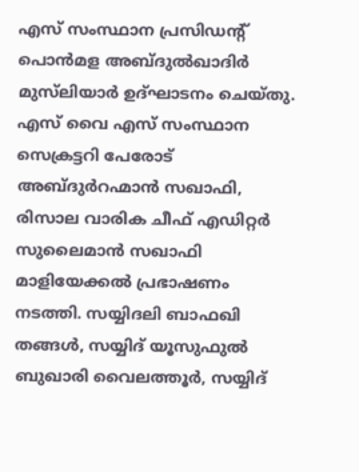എസ് സംസ്ഥാന പ്രസിഡന്റ് പൊന്‍മള അബ്ദുല്‍ഖാദിര്‍ മുസ്‌ലിയാര്‍ ഉദ്ഘാടനം ചെയ്തു. എസ് വൈ എസ് സംസ്ഥാന സെക്രട്ടറി പേരോട് അബ്ദുര്‍റഹ്മാന്‍ സഖാഫി, രിസാല വാരിക ചീഫ് എഡിറ്റര്‍ സുലൈമാന്‍ സഖാഫി മാളിയേക്കല്‍ പ്രഭാഷണം നടത്തി. സയ്യിദലി ബാഫഖി തങ്ങള്‍, സയ്യിദ് യൂസുഫുല്‍ ബുഖാരി വൈലത്തൂര്‍, സയ്യിദ്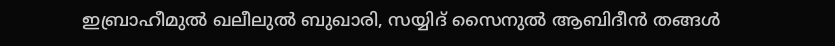ഇബ്രാഹീമുല്‍ ഖലീലുല്‍ ബുഖാരി, സയ്യിദ് സൈനുല്‍ ആബിദീന്‍ തങ്ങള്‍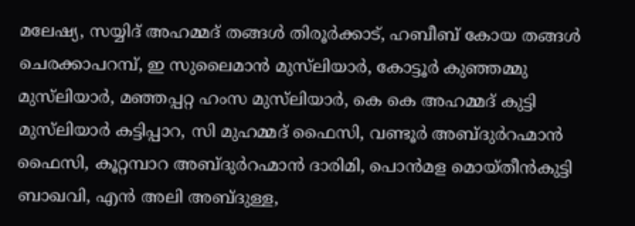മലേഷ്യ, സയ്യിദ് അഹമ്മദ് തങ്ങള്‍ തിരൂര്‍ക്കാട്, ഹബീബ് കോയ തങ്ങള്‍ ചെരക്കാപറമ്പ്, ഇ സുലൈമാന്‍ മുസ്‌ലിയാര്‍, കോട്ടൂര്‍ കുഞ്ഞമ്മു മുസ്‌ലിയാര്‍, മഞ്ഞപ്പറ്റ ഹംസ മുസ്‌ലിയാര്‍, കെ കെ അഹമ്മദ് കുട്ടി മുസ്‌ലിയാര്‍ കട്ടിപ്പാറ, സി മുഹമ്മദ് ഫൈസി, വണ്ടൂര്‍ അബ്ദുര്‍റഹ്മാന്‍ ഫൈസി, കൂറ്റമ്പാറ അബ്ദുര്‍റഹ്മാന്‍ ദാരിമി, പൊന്‍മള മൊയ്തീന്‍കുട്ടി ബാഖവി, എന്‍ അലി അബ്ദുള്ള,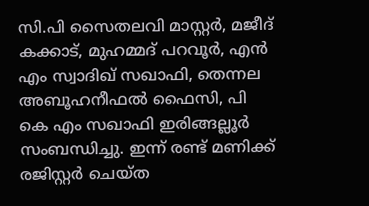സി.പി സൈതലവി മാസ്റ്റര്‍, മജീദ് കക്കാട്, മുഹമ്മദ് പറവൂര്‍, എന്‍ എം സ്വാദിഖ് സഖാഫി, തെന്നല അബൂഹനീഫല്‍ ഫൈസി, പി കെ എം സഖാഫി ഇരിങ്ങല്ലൂര്‍ സംബന്ധിച്ചു. ഇന്ന് രണ്ട് മണിക്ക് രജിസ്റ്റര്‍ ചെയ്ത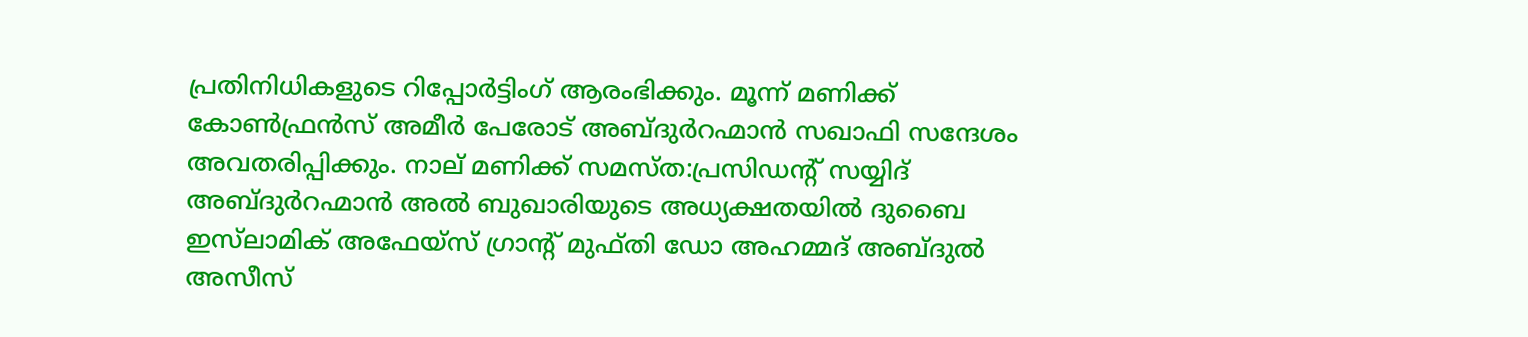പ്രതിനിധികളുടെ റിപ്പോര്‍ട്ടിംഗ് ആരംഭിക്കും. മൂന്ന് മണിക്ക് കോണ്‍ഫ്രന്‍സ് അമീര്‍ പേരോട് അബ്ദുര്‍റഹ്മാന്‍ സഖാഫി സന്ദേശം അവതരിപ്പിക്കും. നാല് മണിക്ക് സമസ്ത:പ്രസിഡന്റ് സയ്യിദ് അബ്ദുര്‍റഹ്മാന്‍ അല്‍ ബുഖാരിയുടെ അധ്യക്ഷതയില്‍ ദുബൈ ഇസ്‌ലാമിക് അഫേയ്‌സ് ഗ്രാന്റ് മുഫ്തി ഡോ അഹമ്മദ് അബ്ദുല്‍ അസീസ്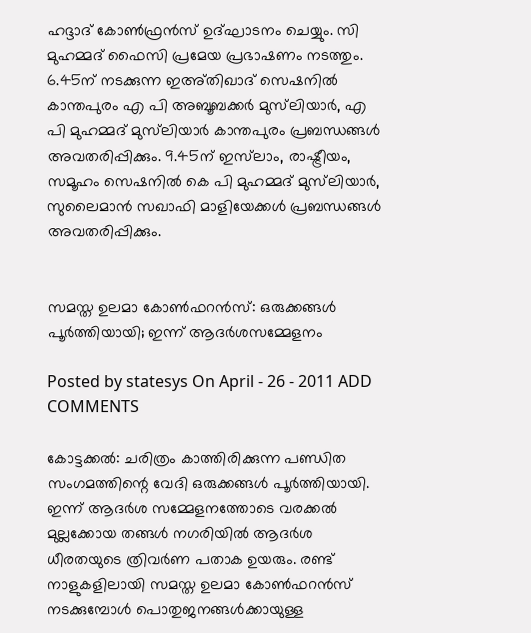ഹദ്ദാദ് കോണ്‍ഫ്രന്‍സ് ഉദ്ഘാടനം ചെയ്യും. സി മുഹമ്മദ് ഫൈസി പ്രമേയ പ്രഭാഷണം നടത്തും. 6.45ന് നടക്കുന്ന ഇഅ്തിഖാദ് സെഷനില്‍ കാന്തപുരം എ പി അബൂബക്കര്‍ മുസ്‌ലിയാര്‍, എ പി മുഹമ്മദ് മുസ്‌ലിയാര്‍ കാന്തപുരം പ്രബന്ധങ്ങള്‍ അവതരിപ്പിക്കും. 9.45ന് ഇസ്‌ലാം, രാഷ്ട്രീയം, സമൂഹം സെഷനില്‍ കെ പി മുഹമ്മദ് മുസ്‌ലിയാര്‍, സുലൈമാന്‍ സഖാഫി മാളിയേക്കള്‍ പ്രബന്ധങ്ങള്‍ അവതരിപ്പിക്കും.


സമസ്ത ഉലമാ കോണ്‍ഫറന്‍സ്: ഒരുക്കങ്ങള്‍ പൂര്‍ത്തിയായി; ഇന്ന് ആദര്‍ശസമ്മേളനം

Posted by statesys On April - 26 - 2011 ADD COMMENTS

കോട്ടക്കല്‍: ചരിത്രം കാത്തിരിക്കുന്ന പണ്ഡിത സംഗമത്തിന്റെ വേദി ഒരുക്കങ്ങള്‍ പൂര്‍ത്തിയായി. ഇന്ന് ആദര്‍ശ സമ്മേളനത്തോടെ വരക്കല്‍ മുല്ലക്കോയ തങ്ങള്‍ നഗരിയില്‍ ആദര്‍ശ ധീരതയുടെ ത്രിവര്‍ണ പതാക ഉയരും. രണ്ട് നാളുകളിലായി സമസ്ത ഉലമാ കോണ്‍ഫറന്‍സ് നടക്കുമ്പോള്‍ പൊതുജനങ്ങള്‍ക്കായുള്ള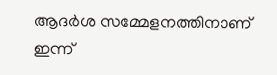ആദര്‍ശ സമ്മേളനത്തിനാണ് ഇന്ന്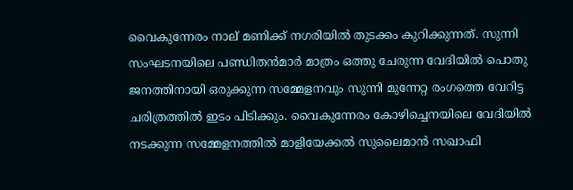വൈകുന്നേരം നാല് മണിക്ക് നഗരിയില്‍ തുടക്കം കുറിക്കുന്നത്. സുന്നി സംഘടനയിലെ പണ്ഡിതന്‍മാര്‍ മാത്രം ഒത്തു ചേരുന്ന വേദിയില്‍ പൊതു ജനത്തിനായി ഒരുക്കുന്ന സമ്മേളനവും സുന്നി മുന്നേറ്റ രംഗത്തെ വേറിട്ട ചരിത്രത്തില്‍ ഇടം പിടിക്കും. വൈകുന്നേരം കോഴിച്ചെനയിലെ വേദിയില്‍ നടക്കുന്ന സമ്മേളനത്തില്‍ മാളിയേക്കല്‍ സുലൈമാന്‍ സഖാഫി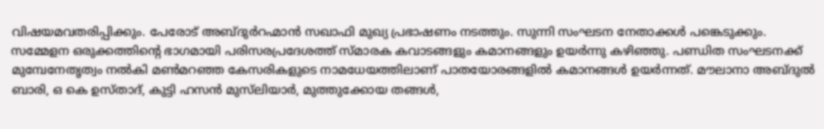വിഷയമവതരിപ്പിക്കും. പേരോട് അബ്ദുര്‍റഹ്മാന്‍ സഖാഫി മുഖ്യ പ്രഭാഷണം നടത്തും. സുന്നി സംഘടന നേതാക്കള്‍ പങ്കെടുക്കും. സമ്മേളന ഒരുക്കത്തിന്റെ ഭാഗമായി പരിസരപ്രദേശത്ത് സ്മാരക കവാടങ്ങളും കമാനങ്ങളും ഉയര്‍ന്നു കഴിഞ്ഞു. പണ്ഡിത സംഘടനക്ക് മുമ്പേനേതൃത്വം നല്‍കി മണ്‍മറഞ്ഞ കേസരികളുടെ നാമധേയത്തിലാണ് പാതയോരങ്ങളില്‍ കമാനങ്ങള്‍ ഉയര്‍ന്നത്. മൗലാനാ അബ്ദുല്‍ ബാരി, ഒ കെ ഉസ്താദ്, കുട്ടി ഹസന്‍ മുസ്‌ലിയാര്‍, മുത്തുക്കോയ തങ്ങള്‍,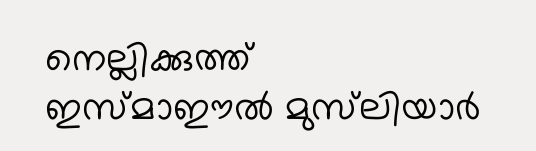നെല്ലിക്കുത്ത് ഇസ്മാഈല്‍ മുസ്‌ലിയാര്‍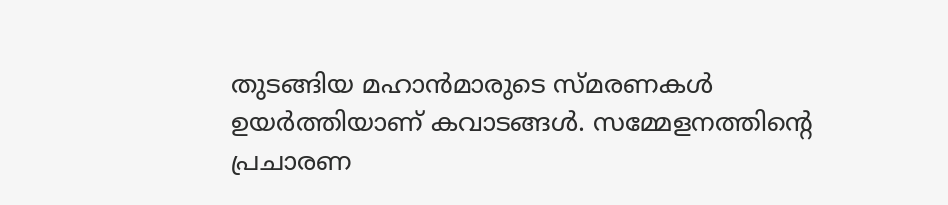തുടങ്ങിയ മഹാന്‍മാരുടെ സ്മരണകള്‍ ഉയര്‍ത്തിയാണ് കവാടങ്ങള്‍. സമ്മേളനത്തിന്റെ പ്രചാരണ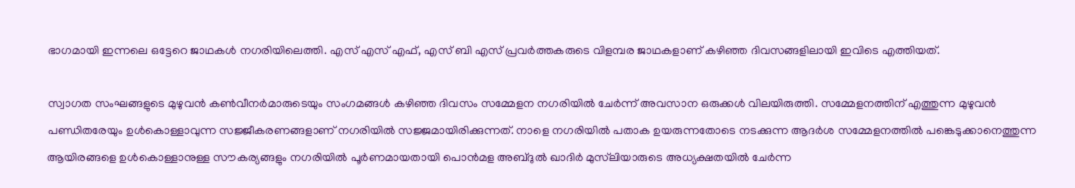ഭാഗമായി ഇന്നലെ ഒട്ടേറെ ജാഥകള്‍ നഗരിയിലെത്തി. എസ് എസ് എഫ്, എസ് ബി എസ് പ്രവര്‍ത്തകരുടെ വിളമ്പര ജാഥകളാണ് കഴിഞ്ഞ ദിവസങ്ങളിലായി ഇവിടെ എത്തിയത്.

സ്വാഗത സംഘങ്ങളുടെ മുഴുവന്‍ കണ്‍വീനര്‍മാരുടെയും സംഗമങ്ങള്‍ കഴിഞ്ഞ ദിവസം സമ്മേളന നഗരിയില്‍ ചേര്‍ന്ന് അവസാന ഒരുക്കള്‍ വിലയിരുത്തി. സമ്മേളനത്തിന് എത്തുന്ന മുഴുവന്‍ പണ്ഡിതരേയും ഉള്‍കൊള്ളാവുന്ന സജ്ജീകരണങ്ങളാണ് നഗരിയില്‍ സജ്ജമായിരിക്കുന്നത്. നാളെ നഗരിയില്‍ പതാക ഉയരുന്നതോടെ നടക്കുന്ന ആദര്‍ശ സമ്മേളനത്തില്‍ പങ്കെടുക്കാനെത്തുന്ന ആയിരങ്ങളെ ഉള്‍കൊള്ളാനുള്ള സൗകര്യങ്ങളും നഗരിയില്‍ പൂര്‍ണമായതായി പൊന്‍മള അബ്ദുല്‍ ഖാദിര്‍ മുസ്‌ലിയാരുടെ അധ്യക്ഷതയില്‍ ചേര്‍ന്ന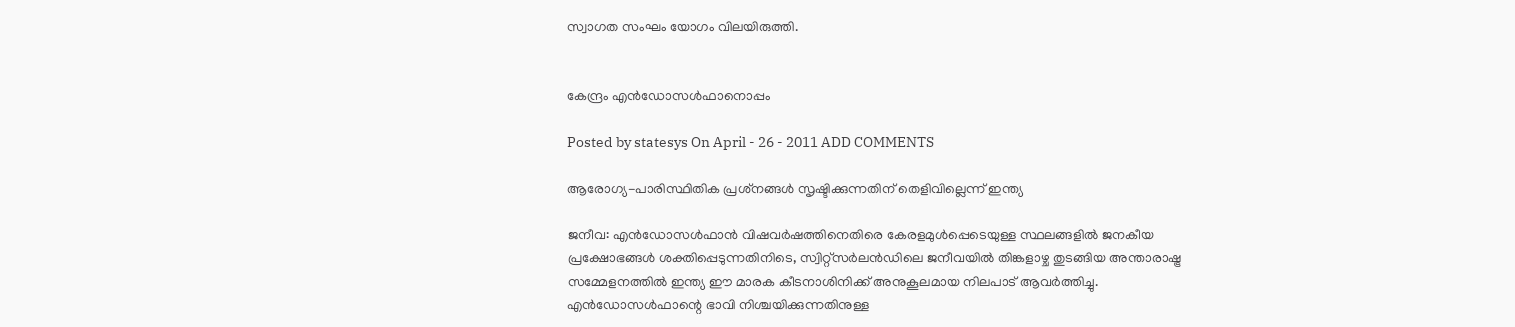സ്വാഗത സംഘം യോഗം വിലയിരുത്തി.


കേന്ദ്രം എന്‍ഡോസള്‍ഫാനൊപ്പം

Posted by statesys On April - 26 - 2011 ADD COMMENTS

ആരോഗ്യ-പാരിസ്ഥിതിക പ്രശ്‌നങ്ങള്‍ സൃഷ്ടിക്കുന്നതിന് തെളിവില്ലെന്ന് ഇന്ത്യ

ജനീവ: എന്‍ഡോസള്‍ഫാന്‍ വിഷവര്‍ഷത്തിനെതിരെ കേരളമുള്‍പ്പെടെയുള്ള സ്ഥലങ്ങളില്‍ ജനകീയ പ്രക്ഷോഭങ്ങള്‍ ശക്തിപ്പെടുന്നതിനിടെ, സ്വിറ്റ്‌സര്‍ലന്‍ഡിലെ ജനീവയില്‍ തിങ്കളാഴ്ച തുടങ്ങിയ അന്താരാഷ്ട്ര സമ്മേളനത്തില്‍ ഇന്ത്യ ഈ മാരക കീടനാശിനിക്ക് അനുകൂലമായ നിലപാട് ആവര്‍ത്തിച്ചു. എന്‍ഡോസള്‍ഫാന്റെ ഭാവി നിശ്ചയിക്കുന്നതിനുള്ള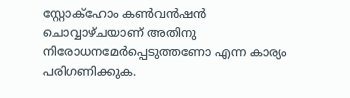സ്റ്റോക്‌ഹോം കണ്‍വന്‍ഷന്‍ ചൊവ്വാഴ്ചയാണ് അതിനു നിരോധനമേര്‍പ്പെടുത്തണോ എന്ന കാര്യം പരിഗണിക്കുക.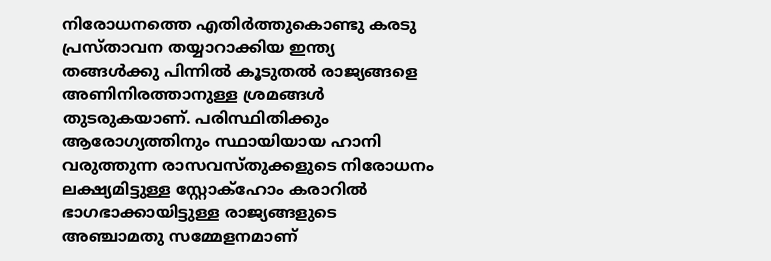നിരോധനത്തെ എതിര്‍ത്തുകൊണ്ടു കരടു പ്രസ്താവന തയ്യാറാക്കിയ ഇന്ത്യ തങ്ങള്‍ക്കു പിന്നില്‍ കൂടുതല്‍ രാജ്യങ്ങളെ അണിനിരത്താനുള്ള ശ്രമങ്ങള്‍ തുടരുകയാണ്. പരിസ്ഥിതിക്കും ആരോഗ്യത്തിനും സ്ഥായിയായ ഹാനി വരുത്തുന്ന രാസവസ്തുക്കളുടെ നിരോധനം ലക്ഷ്യമിട്ടുള്ള സ്റ്റോക്‌ഹോം കരാറില്‍ ഭാഗഭാക്കായിട്ടുള്ള രാജ്യങ്ങളുടെ അഞ്ചാമതു സമ്മേളനമാണ്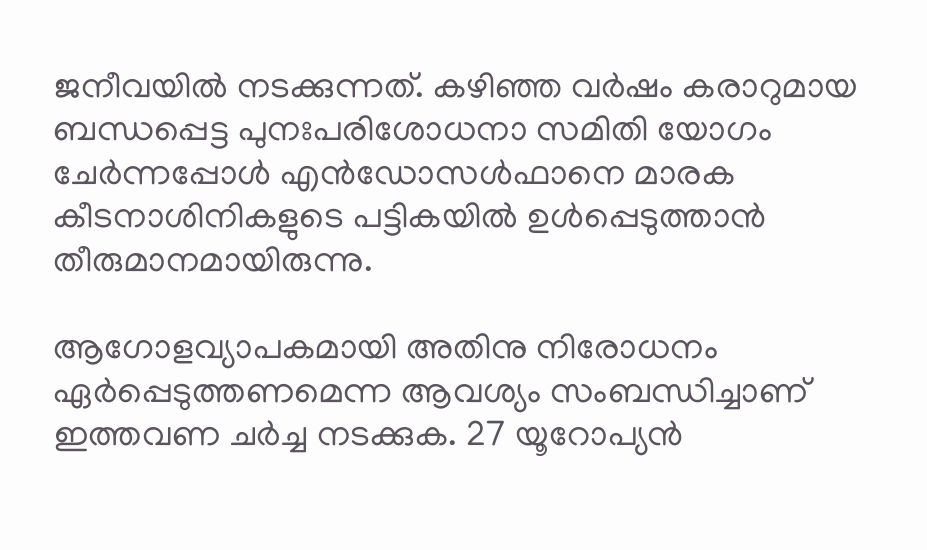ജനീവയില്‍ നടക്കുന്നത്. കഴിഞ്ഞ വര്‍ഷം കരാറുമായ ബന്ധപ്പെട്ട പുനഃപരിശോധനാ സമിതി യോഗം ചേര്‍ന്നപ്പോള്‍ എന്‍ഡോസള്‍ഫാനെ മാരക കീടനാശിനികളുടെ പട്ടികയില്‍ ഉള്‍പ്പെടുത്താന്‍ തീരുമാനമായിരുന്നു.

ആഗോളവ്യാപകമായി അതിനു നിരോധനം ഏര്‍പ്പെടുത്തണമെന്ന ആവശ്യം സംബന്ധിച്ചാണ് ഇത്തവണ ചര്‍ച്ച നടക്കുക. 27 യൂറോപ്യന്‍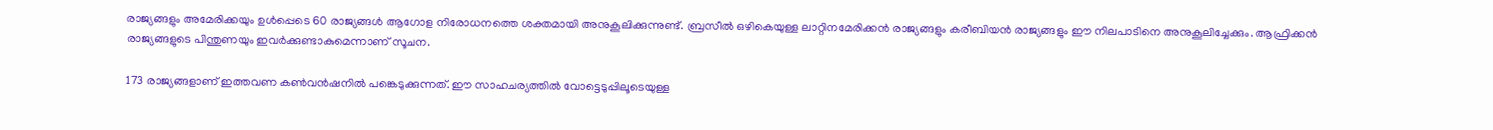രാജ്യങ്ങളും അമേരിക്കയും ഉള്‍പ്പെടെ 60 രാജ്യങ്ങള്‍ ആഗോള നിരോധനത്തെ ശക്തമായി അനുകൂലിക്കുന്നുണ്ട്. ബ്രസീല്‍ ഒഴികെയുള്ള ലാറ്റിനമേരിക്കന്‍ രാജ്യങ്ങളും കരീബിയന്‍ രാജ്യങ്ങളും ഈ നിലപാടിനെ അനുകൂലിച്ചേക്കും. ആഫ്രിക്കന്‍ രാജ്യങ്ങളുടെ പിന്തുണയും ഇവര്‍ക്കുണ്ടാകുമെന്നാണ് സൂചന.

173 രാജ്യങ്ങളാണ് ഇത്തവണ കണ്‍വന്‍ഷനില്‍ പങ്കെടുക്കുന്നത്. ഈ സാഹചര്യത്തില്‍ വോട്ടെടുപ്പിലൂടെയുള്ള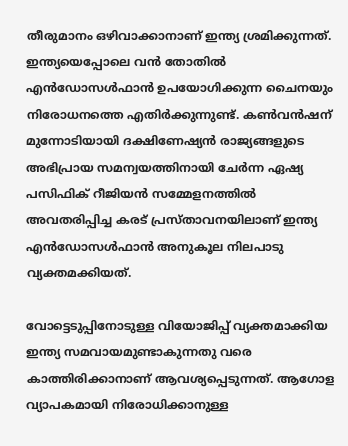തീരുമാനം ഒഴിവാക്കാനാണ് ഇന്ത്യ ശ്രമിക്കുന്നത്. ഇന്ത്യയെപ്പോലെ വന്‍ തോതില്‍ എന്‍ഡോസള്‍ഫാന്‍ ഉപയോഗിക്കുന്ന ചൈനയും നിരോധനത്തെ എതിര്‍ക്കുന്നുണ്ട്. കണ്‍വന്‍ഷന് മുന്നോടിയായി ദക്ഷിണേഷ്യന്‍ രാജ്യങ്ങളുടെ അഭിപ്രായ സമന്വയത്തിനായി ചേര്‍ന്ന ഏഷ്യ പസിഫിക് റീജിയന്‍ സമ്മേളനത്തില്‍ അവതരിപ്പിച്ച കരട് പ്രസ്താവനയിലാണ് ഇന്ത്യ എന്‍ഡോസള്‍ഫാന്‍ അനുകൂല നിലപാടു വ്യക്തമക്കിയത്.

വോട്ടെടുപ്പിനോടുള്ള വിയോജിപ്പ് വ്യക്തമാക്കിയ ഇന്ത്യ സമവായമുണ്ടാകുന്നതു വരെ കാത്തിരിക്കാനാണ് ആവശ്യപ്പെടുന്നത്. ആഗോള വ്യാപകമായി നിരോധിക്കാനുള്ള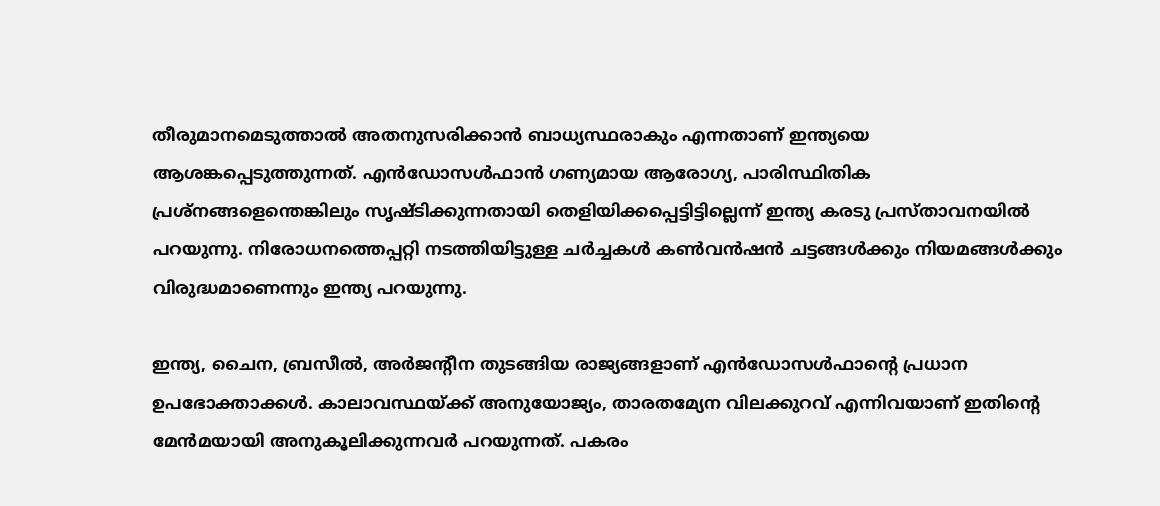തീരുമാനമെടുത്താല്‍ അതനുസരിക്കാന്‍ ബാധ്യസ്ഥരാകും എന്നതാണ് ഇന്ത്യയെ ആശങ്കപ്പെടുത്തുന്നത്. എന്‍ഡോസള്‍ഫാന്‍ ഗണ്യമായ ആരോഗ്യ, പാരിസ്ഥിതിക പ്രശ്‌നങ്ങളെന്തെങ്കിലും സൃഷ്ടിക്കുന്നതായി തെളിയിക്കപ്പെട്ടിട്ടില്ലെന്ന് ഇന്ത്യ കരടു പ്രസ്താവനയില്‍ പറയുന്നു. നിരോധനത്തെപ്പറ്റി നടത്തിയിട്ടുള്ള ചര്‍ച്ചകള്‍ കണ്‍വന്‍ഷന്‍ ചട്ടങ്ങള്‍ക്കും നിയമങ്ങള്‍ക്കും വിരുദ്ധമാണെന്നും ഇന്ത്യ പറയുന്നു.

ഇന്ത്യ, ചൈന, ബ്രസീല്‍, അര്‍ജന്റീന തുടങ്ങിയ രാജ്യങ്ങളാണ് എന്‍ഡോസള്‍ഫാന്റെ പ്രധാന ഉപഭോക്താക്കള്‍. കാലാവസ്ഥയ്ക്ക് അനുയോജ്യം, താരതമ്യേന വിലക്കുറവ് എന്നിവയാണ് ഇതിന്റെ മേന്‍മയായി അനുകൂലിക്കുന്നവര്‍ പറയുന്നത്. പകരം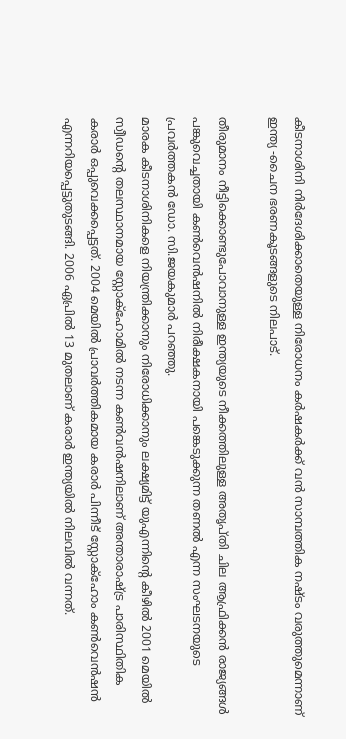കീടനാശിനി നിര്‍ദേശിക്കാതെയുള്ള നിരോധനം കര്‍ഷകര്‍ക്ക് വന്‍ സാമ്പത്തിക നഷ്ടം വരുത്തുമെന്നാണ് ഇന്ത്യ -ചൈന ഭരണകൂടങ്ങളുടെ നിലപാട്.

തീരുമാനം നീട്ടിക്കൊണ്ടുപോവാനുള്ള ഇന്ത്യയുടെ നീക്കത്തിലുള്ള അതൃപ്തി ചില ആഫ്രിക്കന്‍ രാജ്യങ്ങള്‍ പങ്കുവെച്ചതായി കണ്‍വെന്‍ഷനില്‍ നിരീക്ഷകനായി പങ്കെടുക്കുന്ന തണല്‍ എന്ന സംഘടനയുടെ പ്രവര്‍ത്തകന്‍ ഡോ. സി.ജയകുമാര്‍ പറഞ്ഞു.
മാരക കീടനാശിനികളെ നിയന്ത്രിക്കാനും നിരോധിക്കാനും ലക്ഷ്യമിട്ട് യുഎന്നിന്റെ കീഴില്‍ 2001 മെയില്‍ സ്വീഡന്റെ തലസ്ഥാനമായ സ്റ്റോക്‌ഹോമില്‍ നടന്ന കണ്‍വന്‍ഷനിലാണ് അന്താരാഷ്ട്ര പാരിസ്ഥിതിക കരാര്‍ ഒപ്പുവെക്കപ്പെട്ടത്. 2004 മെയില്‍ പ്രാവര്‍ത്തികമായ കരാര്‍ പിന്നീട് സ്റ്റോക്‌ഹോം കണ്‍വെന്‍ഷന്‍ എന്നറിയപ്പെട്ടുതുടങ്ങി. 2006 ഏപ്രില്‍ 13 മുതലാണ് കരാര്‍ ഇന്ത്യയില്‍ നിലവില്‍ വന്നത്.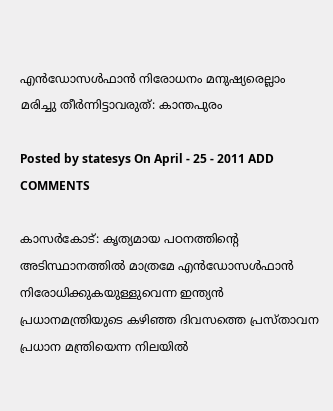എന്‍ഡോസള്‍ഫാന്‍ നിരോധനം മനുഷ്യരെല്ലാം മരിച്ചു തീര്‍ന്നിട്ടാവരുത്‌: കാന്തപുരം

Posted by statesys On April - 25 - 2011 ADD COMMENTS

കാസര്‍കോട്‌: കൃത്യമായ പഠനത്തിന്റെ അടിസ്ഥാനത്തില്‍ മാത്രമേ എന്‍ഡോസള്‍ഫാന്‍ നിരോധിക്കുകയുള്ളുവെന്ന ഇന്ത്യന്‍ പ്രധാനമന്ത്രിയുടെ കഴിഞ്ഞ ദിവസത്തെ പ്രസ്‌താവന പ്രധാന മന്ത്രിയെന്ന നിലയില്‍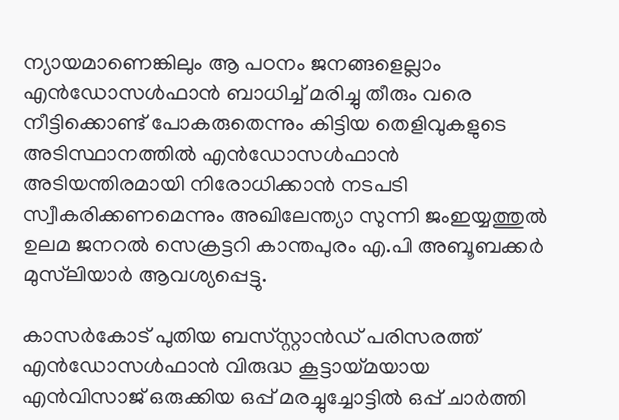ന്യായമാണെങ്കിലും ആ പഠനം ജനങ്ങളെല്ലാം എന്‍ഡോസള്‍ഫാന്‍ ബാധിച്ച്‌ മരിച്ചു തീരും വരെ നീട്ടിക്കൊണ്ട്‌ പോകരുതെന്നും കിട്ടിയ തെളിവുകളുടെ അടിസ്ഥാനത്തില്‍ എന്‍ഡോസള്‍ഫാന്‍ അടിയന്തിരമായി നിരോധിക്കാന്‍ നടപടി സ്വീകരിക്കണമെന്നും അഖിലേന്ത്യാ സുന്നി ജംഇയ്യത്തുല്‍ ഉലമ ജനറല്‍ സെക്രട്ടറി കാന്തപുരം എ.പി അബൂബക്കര്‍ മുസ്‌ലിയാര്‍ ആവശ്യപ്പെട്ടു.

കാസര്‍കോട്‌ പുതിയ ബസ്‌സ്റ്റാന്‍ഡ് പരിസരത്ത്‌ എന്‍ഡോസള്‍ഫാന്‍ വിരുദ്ധ കൂട്ടായ്‌മയായ എന്‍വിസാജ് ഒരുക്കിയ ഒപ്പ്‌ മരച്ചുച്ചോട്ടില്‍ ഒപ്പ്‌ ചാര്‍ത്തി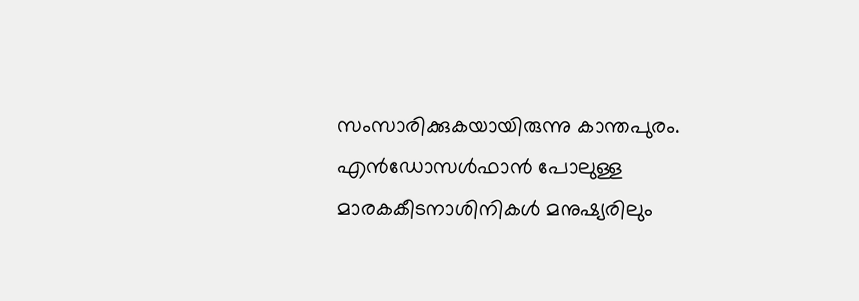സംസാരിക്കുകയായിരുന്നു കാന്തപുരം. എന്‍ഡോസള്‍ഫാന്‍ പോലുള്ള മാരകകീടനാശിനികള്‍ മനുഷ്യരിലും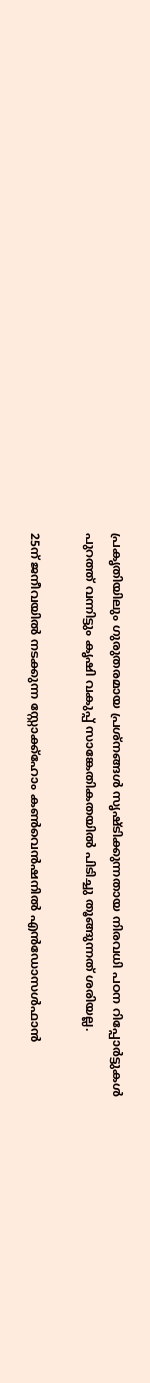പ്രകൃതിയിലും ഗുരുതരമായ പ്രശ്‌നങ്ങള്‍ സൃഷ്‌ടിക്കുന്നതായ നിരവധി പഠന റിപ്പോര്‍ട്ടുകള്‍ പുറത്ത്‌ വന്നിട്ടും കൃഷി വകുപ്പ്‌ സാങ്കേതികതയില്‍ പിടിച്ചു തൂങ്ങുന്നത്‌ ശരിയല്ല.

25ന്‌ ജനീവയില്‍ നടക്കുന്ന സ്റ്റോക്ക്‌ഹോം കണ്‍വെന്‍ഷനില്‍ എന്‍ഡോസള്‍ഫാന്‍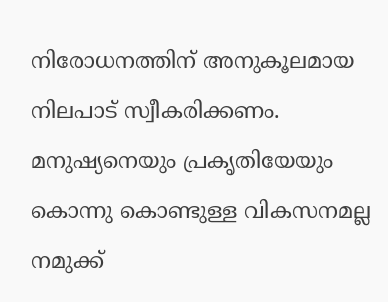നിരോധനത്തിന്‌ അനുകൂലമായ നിലപാട്‌ സ്വീകരിക്കണം. മനുഷ്യനെയും പ്രകൃതിയേയും കൊന്നു കൊണ്ടുള്ള വികസനമല്ല നമുക്ക്‌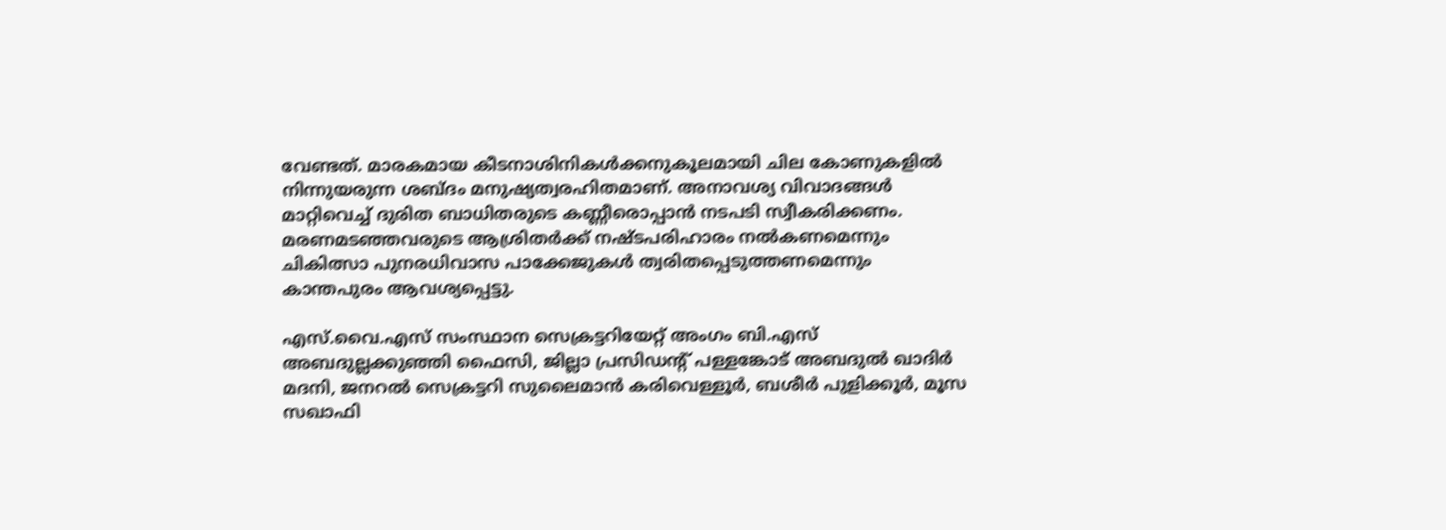വേണ്ടത്‌. മാരകമായ കീടനാശിനികള്‍ക്കനുകൂലമായി ചില കോണുകളില്‍ നിന്നുയരുന്ന ശബ്‌ദം മനുഷ്യത്വരഹിതമാണ്‌. അനാവശ്യ വിവാദങ്ങള്‍ മാറ്റിവെച്ച്‌ ദുരിത ബാധിതരുടെ കണ്ണീരൊപ്പാന്‍ നടപടി സ്വീകരിക്കണം. മരണമടഞ്ഞവരുടെ ആശ്രിതര്‍ക്ക്‌ നഷ്‌ടപരിഹാരം നല്‍കണമെന്നും ചികിത്സാ പുനരധിവാസ പാക്കേജുകള്‍ ത്വരിതപ്പെടുത്തണമെന്നും കാന്തപുരം ആവശ്യപ്പെട്ടു.

എസ്‌.വൈ.എസ്‌ സംസ്ഥാന സെക്രട്ടറിയേറ്റ്‌ അംഗം ബി.എസ്‌ അബദുല്ലക്കുഞ്ഞി ഫൈസി, ജില്ലാ പ്രസിഡന്റ്‌ പള്ളങ്കോട്‌ അബദുല്‍ ഖാദിര്‍ മദനി, ജനറല്‍ സെക്രട്ടറി സുലൈമാന്‍ കരിവെള്ളൂര്‍, ബശീര്‍ പുളിക്കൂര്‍, മൂസ സഖാഫി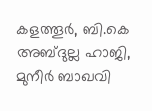കളത്തൂര്‍, ബി.കെ അബ്‌ദുല്ല ഹാജി, മുനീര്‍ ബാഖവി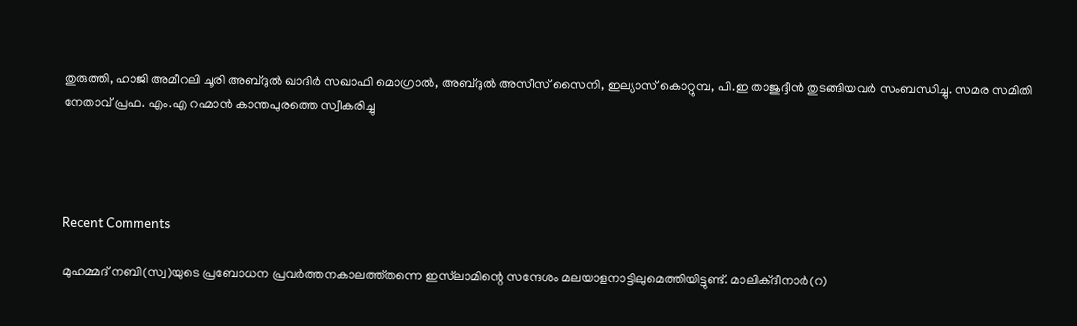തുരുത്തി, ഹാജി അമീറലി ചൂരി അബ്‌ദുല്‍ ഖാദിര്‍ സഖാഫി മൊഗ്രാല്‍, അബ്‌ദുല്‍ അസീസ്‌ സൈനി, ഇല്യാസ്‌ കൊറ്റുമ്പ, പി.ഇ താജുദ്ദീന്‍ തുടങ്ങിയവര്‍ സംബന്ധിച്ചു. സമര സമിതി നേതാവ്‌ പ്രഫ. എം.എ റഹ്മാന്‍ കാന്തപുരത്തെ സ്വീകരിച്ചു




Recent Comments

മുഹമ്മദ് നബി(സ്വ)യുടെ പ്രബോധന പ്രവര്‍ത്തനകാലത്ത്തന്നെ ഇസ്‌ലാമിന്റെ സന്ദേശം മലയാളനാട്ടിലുമെത്തിയിട്ടുണ്ട്. മാലിക്ദീനാര്‍(റ)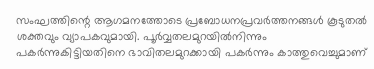സംഘത്തിന്റെ ആഗമനത്തോടെ പ്രബോധനപ്രവര്‍ത്തനങ്ങള്‍ കൂടുതല്‍ ശക്തവും വ്യാപകവുമായി. പൂര്‍വ്വതലമുറയില്‍നിന്നും പകര്‍ന്നുകിട്ടിയതിനെ ഭാവിതലമുറക്കായി പകര്‍ന്നും കാത്തുവെച്ചുമാണ്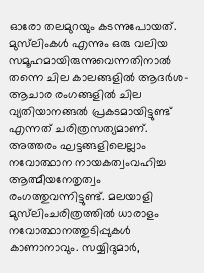ഓരോ തലമുറയും കടന്നുപോയത്. മുസ്‌ലിംകള്‍ എന്നും ഒരു വലിയ സമൂഹമായിരുന്നുവെന്നതിനാല്‍ തന്നെ ചില കാലങ്ങളില്‍ ആദര്‍ശ-ആചാര രംഗങ്ങളില്‍ ചില വ്യതിയാനങ്ങല്‍ പ്രകടമായിട്ടുണ്ട് എന്നത് ചരിത്രസത്യമാണ്. അത്തരം ഘട്ടങ്ങളിലെല്ലാം നവോത്ഥാന നായകത്വംവഹിച്ച ആത്മീയനേതൃത്വം രംഗത്തുവന്നിട്ടുണ്ട്. മലയാളി മുസ്‌ലിംചരിത്രത്തില്‍ ധാരാളം നവോത്ഥാനത്തുടിപ്പുകള്‍ കാണാനാവും. സയ്യിദുമാര്‍,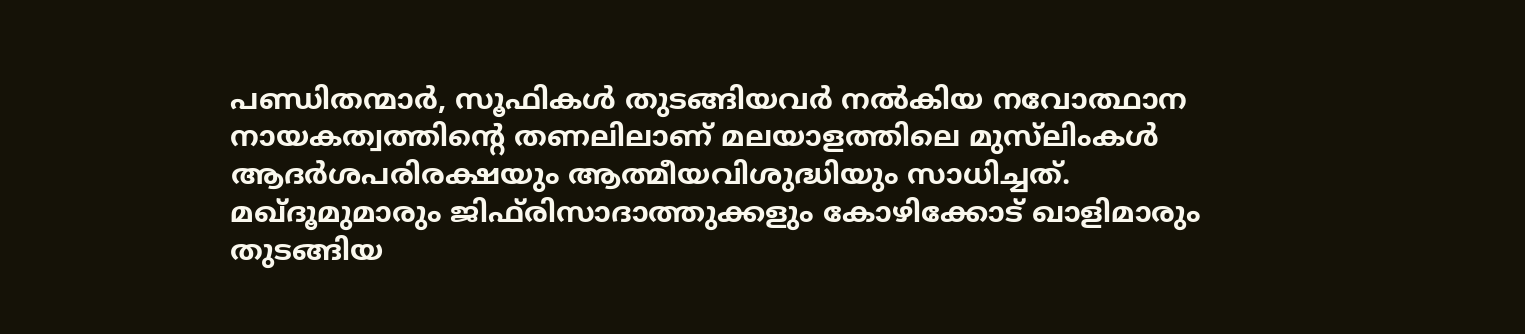പണ്ഡിതന്മാര്‍, സൂഫികള്‍ തുടങ്ങിയവര്‍ നല്‍കിയ നവോത്ഥാന നായകത്വത്തിന്റെ തണലിലാണ് മലയാളത്തിലെ മുസ്‌ലിംകള്‍ ആദര്‍ശപരിരക്ഷയും ആത്മീയവിശുദ്ധിയും സാധിച്ചത്. മഖ്ദൂമുമാരും ജിഫ്‌രിസാദാത്തുക്കളും കോഴിക്കോട് ഖാളിമാരും തുടങ്ങിയ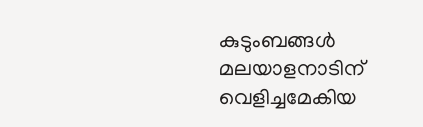കുടുംബങ്ങള്‍ മലയാളനാടിന് വെളിച്ചമേകിയ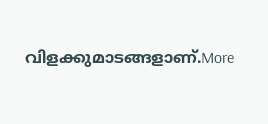വിളക്കുമാടങ്ങളാണ്.More